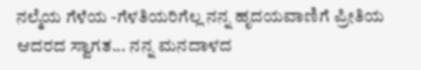ನಲ್ಮೆಯ ಗೆಳೆಯ -ಗೆಳತಿಯರಿಗೆಲ್ಲ ನನ್ನ ಹೃದಯವಾಣಿಗೆ ಪ್ರೀತಿಯ ಆದರದ ಸ್ವಾಗತ... ನನ್ನ ಮನದಾಳದ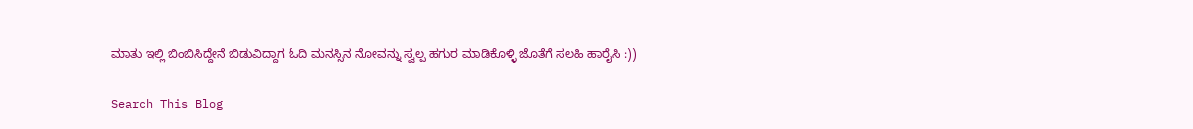ಮಾತು ಇಲ್ಲಿ ಬಿಂಬಿಸಿದ್ದೇನೆ ಬಿಡುವಿದ್ದಾಗ ಓದಿ ಮನಸ್ಸಿನ ನೋವನ್ನು ಸ್ವಲ್ಪ ಹಗುರ ಮಾಡಿಕೊಳ್ಳಿ ಜೊತೆಗೆ ಸಲಹಿ ಹಾರೈಸಿ :))

Search This Blog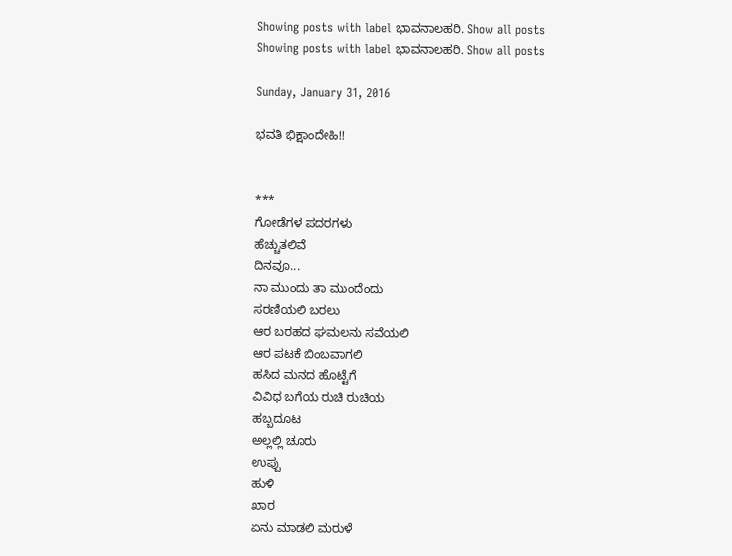Showing posts with label ಭಾವನಾಲಹರಿ. Show all posts
Showing posts with label ಭಾವನಾಲಹರಿ. Show all posts

Sunday, January 31, 2016

ಭವತಿ ಭಿಕ್ಷಾಂದೇಹಿ!!


***
ಗೋಡೆಗಳ ಪದರಗಳು
ಹೆಚ್ಚುತಲಿವೆ
ದಿನವೂ...
ನಾ ಮುಂದು ತಾ ಮುಂದೆಂದು
ಸರಣಿಯಲಿ ಬರಲು
ಆರ ಬರಹದ ಘಮಲನು ಸವೆಯಲಿ
ಆರ ಪಟಕೆ ಬಿಂಬವಾಗಲಿ
ಹಸಿದ ಮನದ ಹೊಟ್ಟೆಗೆ
ವಿವಿಧ ಬಗೆಯ ರುಚಿ ರುಚಿಯ
ಹಬ್ಬದೂಟ
ಅಲ್ಲಲ್ಲಿ ಚೂರು
ಉಪ್ಪು
ಹುಳಿ
ಖಾರ
ಏನು ಮಾಡಲಿ ಮರುಳೆ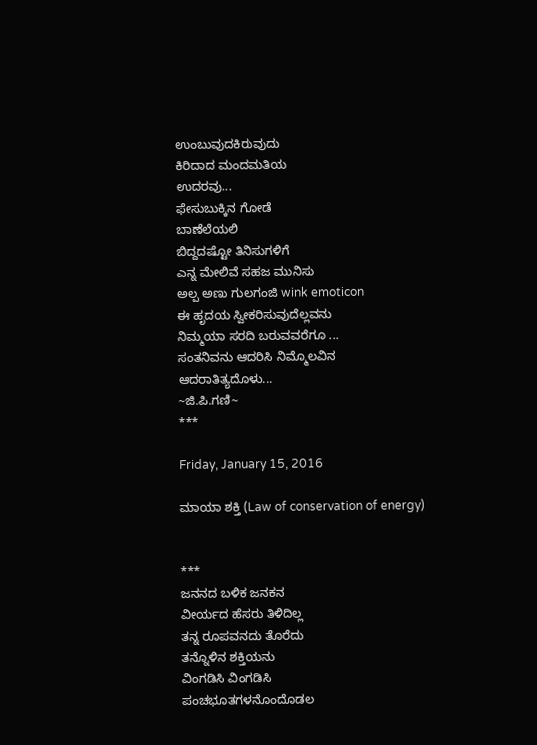ಉಂಬುವುದಕಿರುವುದು
ಕಿರಿದಾದ ಮಂದಮತಿಯ
ಉದರವು...
ಫೇಸುಬುಕ್ಕಿನ ಗೋಡೆ
ಬಾಣೆಲೆಯಲಿ
ಬಿದ್ದದಷ್ಟೋ ತಿನಿಸುಗಳಿಗೆ
ಎನ್ನ ಮೇಲಿವೆ ಸಹಜ ಮುನಿಸು
ಅಲ್ಪ ಅಣು ಗುಲಗಂಜಿ wink emoticon
ಈ ಹೃದಯ ಸ್ವೀಕರಿಸುವುದೆಲ್ಲವನು
ನಿಮ್ಮಯಾ ಸರದಿ ಬರುವವರೆಗೂ ...
ಸಂತನಿವನು ಆದರಿಸಿ ನಿಮ್ಮೊಲವಿನ
ಆದರಾತಿತ್ಯದೊಳು...
~ಜಿ.ಪಿ.ಗಣಿ~
***

Friday, January 15, 2016

ಮಾಯಾ ಶಕ್ತಿ (Law of conservation of energy)


***
ಜನನದ ಬಳಿಕ ಜನಕನ
ವೀರ್ಯದ ಹೆಸರು ತಿಳಿದಿಲ್ಲ
ತನ್ನ ರೂಪವನದು ತೊರೆದು
ತನ್ನೊಳಿನ ಶಕ್ತಿಯನು
ವಿಂಗಡಿಸಿ ವಿಂಗಡಿಸಿ
ಪಂಚಭೂತಗಳನೊಂದೊಡಲ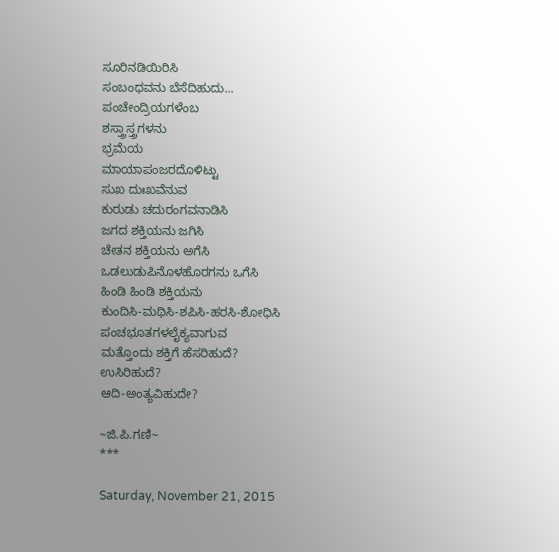ಸೂರಿನಡಿಯಿರಿಸಿ
ಸಂಬಂಧವನು ಬೆಸೆದಿಹುದು...
ಪಂಚೇಂದ್ರಿಯಗಳೆಂಬ
ಶಸ್ತ್ರಾಸ್ತ್ರಗಳನು
ಭ್ರಮೆಯ
ಮಾಯಾಪಂಜರದೊಳಿಟ್ಟು
ಸುಖ ದುಃಖವೆನುವ
ಕುರುಡು ಚದುರಂಗವನಾಡಿಸಿ
ಜಗದ ಶಕ್ತಿಯನು ಜಗಿಸಿ
ಚೇತನ ಶಕ್ತಿಯನು ಅಗೆಸಿ
ಒಡಲುಡುಪಿನೊಳಹೊರಗನು ಒಗೆಸಿ
ಹಿಂಡಿ ಹಿಂಡಿ ಶಕ್ತಿಯನು
ಕುಂದಿಸಿ-ಮಥಿಸಿ-ಶಪಿಸಿ-ಹರಸಿ-ಶೋಧಿಸಿ
ಪಂಚಭೂತಗಳಲೈಕ್ಯವಾಗುವ
ಮತ್ತೊಂದು ಶಕ್ತಿಗೆ ಹೆಸರಿಹುದೆ?
ಉಸಿರಿಹುದೆ?
ಆದಿ-ಅಂತ್ಯವಿಹುದೇ?

~ಜಿ.ಪಿ.ಗಣಿ~
***

Saturday, November 21, 2015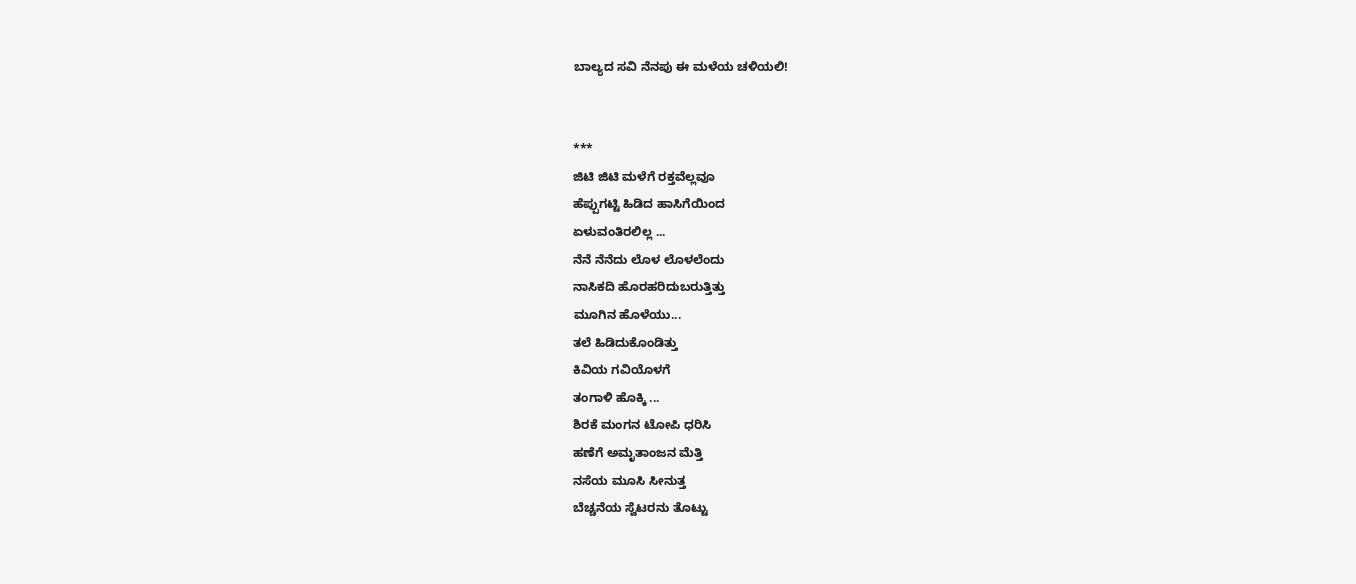ಬಾಲ್ಯದ ಸವಿ ನೆನಪು ಈ ಮಳೆಯ ಚಳಿಯಲಿ!


***
ಜಿಟಿ ಜಿಟಿ ಮಳೆಗೆ ರಕ್ತವೆಲ್ಲವೂ
ಹೆಪ್ಪುಗಟ್ಟಿ ಹಿಡಿದ ಹಾಸಿಗೆಯಿಂದ
ಏಳುವಂತಿರಲಿಲ್ಲ ...
ನೆನೆ ನೆನೆದು ಲೊಳ ಲೊಳಲೆಂದು
ನಾಸಿಕದಿ ಹೊರಹರಿದುಬರುತ್ತಿತ್ತು
ಮೂಗಿನ ಹೊಳೆಯು...
ತಲೆ ಹಿಡಿದುಕೊಂಡಿತ್ತು
ಕಿವಿಯ ಗವಿಯೊಳಗೆ
ತಂಗಾಳಿ ಹೊಕ್ಕಿ ...
ಶಿರಕೆ ಮಂಗನ ಟೋಪಿ ಧರಿಸಿ
ಹಣೆಗೆ ಅಮೃತಾಂಜನ ಮೆತ್ತಿ
ನಸೆಯ ಮೂಸಿ ಸೀನುತ್ತ
ಬೆಚ್ಚನೆಯ ಸ್ವೆಟರನು ತೊಟ್ಟು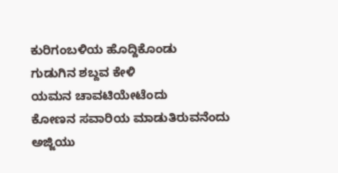ಕುರಿಗಂಬಳಿಯ ಹೊದ್ದಿಕೊಂಡು
ಗುಡುಗಿನ ಶಬ್ದವ ಕೇಳಿ
ಯಮನ ಚಾವಟಿಯೇಟೆಂದು
ಕೋಣನ ಸವಾರಿಯ ಮಾಡುತಿರುವನೆಂದು
ಅಜ್ಜಿಯು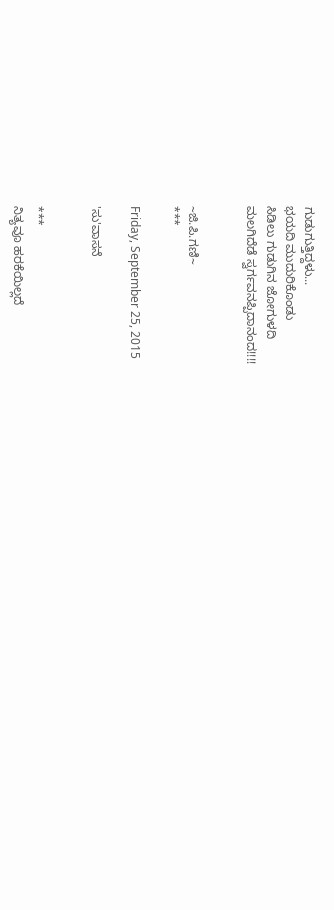ಗುಡುಗುತ್ತಿದ್ದಳು...
ಭಯದಿ ಮುದುರಿಕೊಂಡು
ಸಿಡಿಲು ಗುಡುಗಿನ ಜೋಗುಳದಿ
ಮಲಗಿದೆಡೆ ಸ್ವರ್ಗವನಪ್ಪಿದಾನಂದ!!!!


~ಜಿ.ಪಿ.ಗಣಿ~
***

Friday, September 25, 2015

'ಸು'ವಾಸನೆ


***
ನಿತ್ಯವೂ ಹರಕೆಯಿಲ್ಲದೆ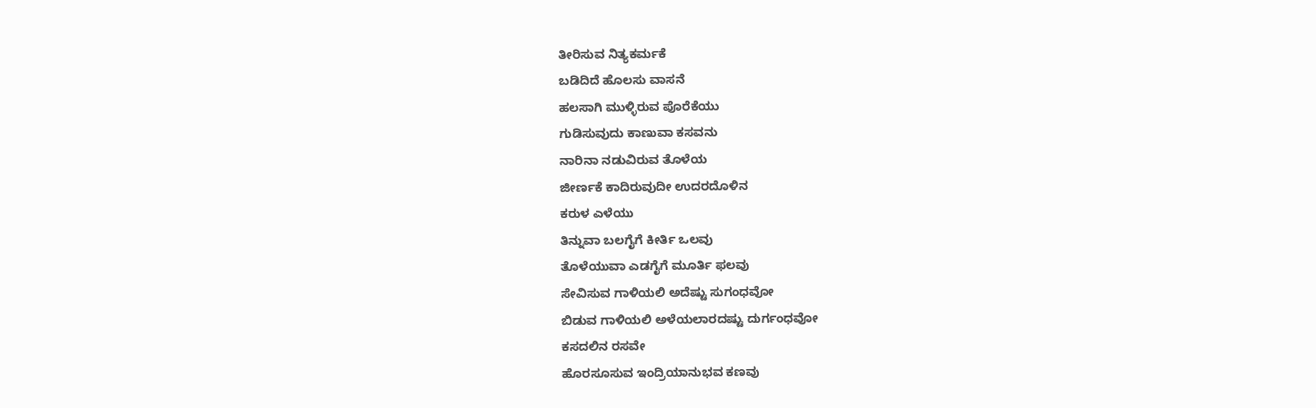ತೀರಿಸುವ ನಿತ್ಯಕರ್ಮಕೆ
ಬಡಿದಿದೆ ಹೊಲಸು ವಾಸನೆ
ಹಲಸಾಗಿ ಮುಳ್ಳಿರುವ ಪೊರೆಕೆಯು
ಗುಡಿಸುವುದು ಕಾಣುವಾ ಕಸವನು
ನಾರಿನಾ ನಡುವಿರುವ ತೊಳೆಯ
ಜೀರ್ಣಕೆ ಕಾದಿರುವುದೀ ಉದರದೊಳಿನ
ಕರುಳ ಎಳೆಯು
ತಿನ್ನುವಾ ಬಲಗೈಗೆ ಕೀರ್ತಿ ಒಲವು
ತೊಳೆಯುವಾ ಎಡಗೈಗೆ ಮೂರ್ತಿ ಫಲವು
ಸೇವಿಸುವ ಗಾಳಿಯಲಿ ಅದೆಷ್ಟು ಸುಗಂಧವೋ
ಬಿಡುವ ಗಾಳಿಯಲಿ ಅಳೆಯಲಾರದಷ್ಟು ದುರ್ಗಂಧವೋ
ಕಸದಲಿನ ರಸವೇ
ಹೊರಸೂಸುವ ಇಂದ್ರಿಯಾನುಭವ ಕಣವು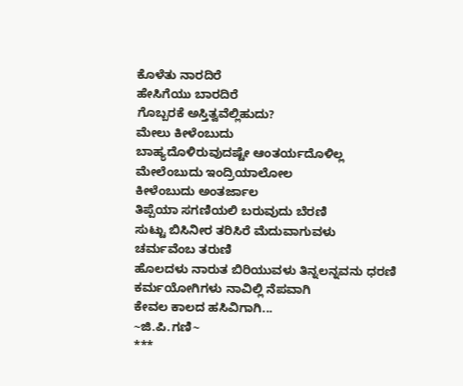ಕೊಳೆತು ನಾರದಿರೆ
ಹೇಸಿಗೆಯು ಬಾರದಿರೆ
ಗೊಬ್ಬರಕೆ ಅಸ್ತಿತ್ವವೆಲ್ಲಿಹುದು?
ಮೇಲು ಕೀಳೆಂಬುದು
ಬಾಹ್ಯದೊಳಿರುವುದಷ್ಟೇ ಆಂತರ್ಯದೊಳಿಲ್ಲ
ಮೇಲೆಂಬುದು ಇಂದ್ರಿಯಾಲೋಲ
ಕೀಳೆಂಬುದು ಅಂತರ್ಜಾಲ
ತಿಪ್ಪೆಯಾ ಸಗಣಿಯಲಿ ಬರುವುದು ಬೆರಣಿ
ಸುಟ್ಟು ಬಿಸಿನೀರ ತರಿಸಿರೆ ಮೆದುವಾಗುವಳು
ಚರ್ಮವೆಂಬ ತರುಣಿ
ಹೊಲದಳು ನಾರುತ ಬಿರಿಯುವಳು ತಿನ್ನಲನ್ನವನು ಧರಣಿ
ಕರ್ಮಯೋಗಿಗಳು ನಾವಿಲ್ಲಿ ನೆಪವಾಗಿ
ಕೇವಲ ಕಾಲದ ಹಸಿವಿಗಾಗಿ...
~ಜಿ.ಪಿ.ಗಣಿ~
***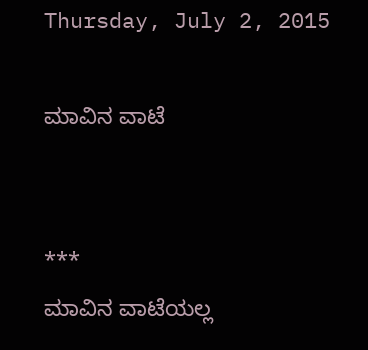Thursday, July 2, 2015

ಮಾವಿನ ವಾಟೆ


***
ಮಾವಿನ ವಾಟೆಯಲ್ಲ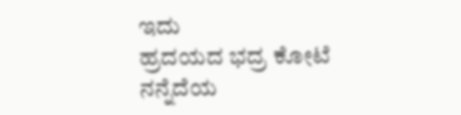ಇದು
ಹ್ರದಯದ ಭದ್ರ ಕೋಟೆ
ನನ್ನೆದೆಯ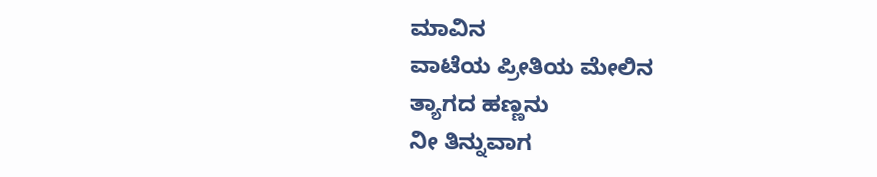ಮಾವಿನ
ವಾಟೆಯ ಪ್ರೀತಿಯ ಮೇಲಿನ
ತ್ಯಾಗದ ಹಣ್ಣನು
ನೀ ತಿನ್ನುವಾಗ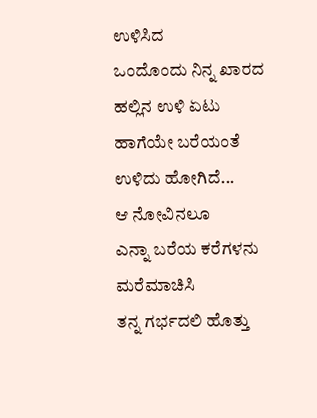ಉಳಿಸಿದ
ಒಂದೊಂದು ನಿನ್ನ ಖಾರದ
ಹಲ್ಲಿನ ಉಳಿ ಏಟು
ಹಾಗೆಯೇ ಬರೆಯಂತೆ
ಉಳಿದು ಹೋಗಿದೆ...
ಆ ನೋವಿನಲೂ
ಎನ್ನಾ ಬರೆಯ ಕರೆಗಳನು
ಮರೆಮಾಚಿಸಿ
ತನ್ನ ಗರ್ಭದಲಿ ಹೊತ್ತು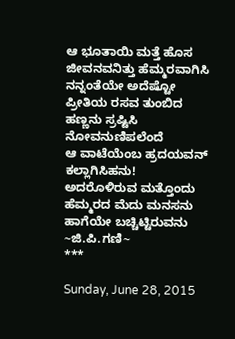ಆ ಭೂತಾಯಿ ಮತ್ತೆ ಹೊಸ
ಜೀವನವನಿತ್ತು ಹೆಮ್ಮರವಾಗಿಸಿ
ನನ್ನಂತೆಯೇ ಅದೆಷ್ಟೋ
ಪ್ರೀತಿಯ ರಸವ ತುಂಬಿದ
ಹಣ್ಣನು ಸ್ರಷ್ಟಿಸಿ
ನೋವನುಣಿಪಲೆಂದೆ
ಆ ವಾಟೆಯೆಂಬ ಹ್ರದಯವನ್
ಕಲ್ಲಾಗಿಸಿಹನು!
ಅದರೊಳಿರುವ ಮತ್ತೊಂದು
ಹೆಮ್ಮರದ ಮೆದು ಮನಸನು
ಹಾಗೆಯೇ ಬಚ್ಚಿಟ್ಟಿರುವನು
~ಜಿ.ಪಿ.ಗಣಿ~
***

Sunday, June 28, 2015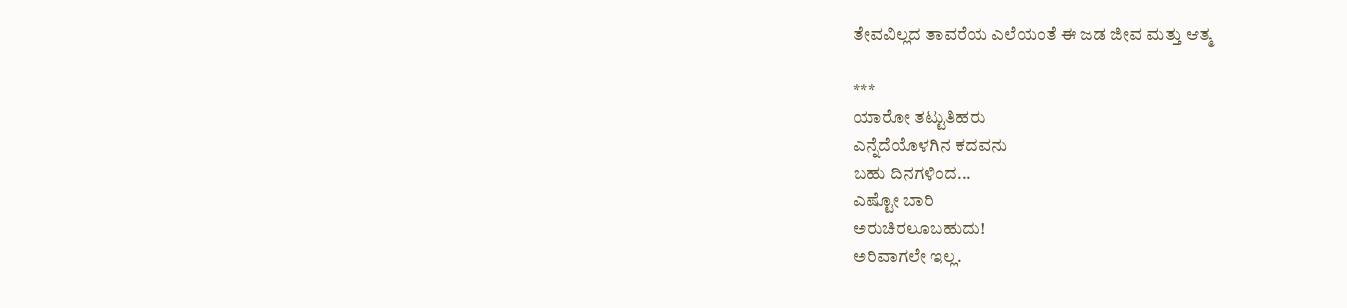ತೇವವಿಲ್ಲದ ತಾವರೆಯ ಎಲೆಯಂತೆ ಈ ಜಡ ಜೀವ ಮತ್ತು ಆತ್ಮ

***
ಯಾರೋ ತಟ್ಟುತಿಹರು
ಎನ್ನೆದೆಯೊಳಗಿನ ಕದವನು
ಬಹು ದಿನಗಳಿಂದ...
ಎಷ್ಟೋ ಬಾರಿ
ಅರುಚಿರಲೂಬಹುದು!
ಅರಿವಾಗಲೇ ಇಲ್ಲ.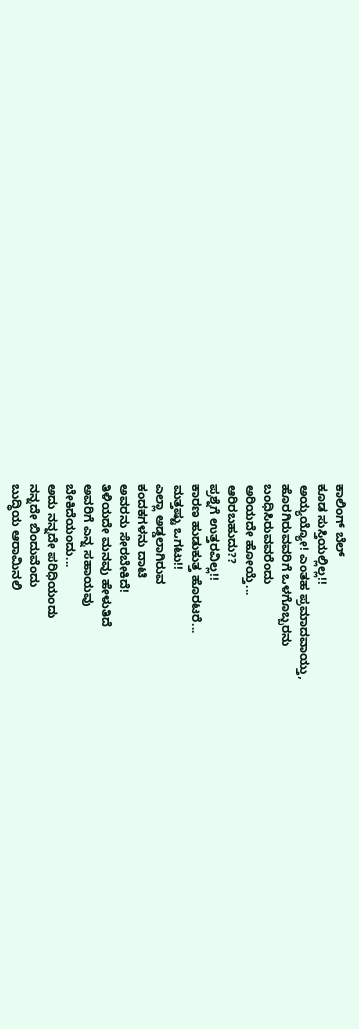ಕಾಲಿಂಗ್ ಬೆಲ್
ಕೂಡ ಸುಸ್ತಿಯಲ್ಲಿಲ್ಲ!!
ಅಯ್ಯಯ್ಯೋ! ಎಂತಹ ಪ್ರಮಾದವಾಯ್ತು,
ಹೊರಗಿರುವವರಿಗೆ ಒಳಗೊಬ್ಬರನು
ಬಂಧಿಸಿರುವವರೆಂದು
ಅರಿಯದೇ ಹೋಯ್ತೆ...
ಆರಿರಬಹುದು??
ಪ್ರಶ್ನೆಗೆ ಉತ್ತರವಿಲ್ಲ!!
ಕಾರಣ ಹುಡುಕುತ್ತ ಹೊರಟರೆ...
ಮತ್ತಷ್ಟು ಒಗಟು!!
ಎಲ್ಲಾ ಅಡ್ಡಲಾಗಿರುವ
ಕಂದಕಗಳನು ದಾಟಿ
ಅವರನು ಸೇರಬೇಕಿದೆ!
ತಿಳಿಯದೇ ಮನವು ಹೇಳುತಿದೆ
ಅವರಿಗೆ ಎನ್ನ ಸಹಾಯವು
ಬೇಕಿದೆಯಂದು...
ಅದು ನನ್ನದೇ ಪರಿಧಿಯಂದು
ನನ್ನದೇ ಬಿಂದುವೆಂದು
ಬುದ್ಧಿಯ ಆರಾಮಿನಲಿ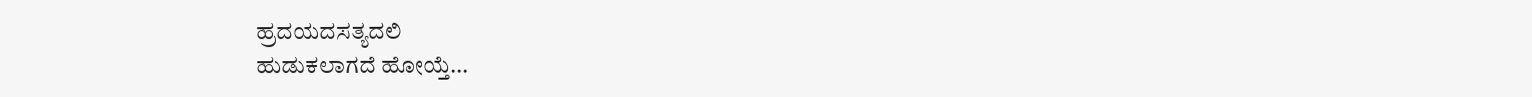ಹ್ರದಯದಸತ್ಯದಲಿ
ಹುಡುಕಲಾಗದೆ ಹೋಯ್ತೆ...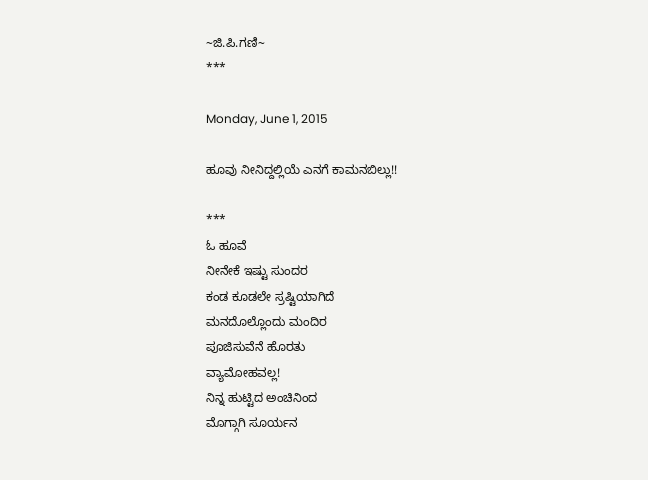~ಜಿ.ಪಿ.ಗಣಿ~
***

Monday, June 1, 2015

ಹೂವು ನೀನಿದ್ದಲ್ಲಿಯೆ ಎನಗೆ ಕಾಮನಬಿಲ್ಲು!!

***
ಓ ಹೂವೆ
ನೀನೇಕೆ ಇಷ್ಟು ಸುಂದರ
ಕಂಡ ಕೂಡಲೇ ಸ್ರಷ್ಟಿಯಾಗಿದೆ
ಮನದೊಲ್ಲೊಂದು ಮಂದಿರ
ಪೂಜಿಸುವೆನೆ ಹೊರತು
ವ್ಯಾಮೋಹವಲ್ಲ!
ನಿನ್ನ ಹುಟ್ಟಿದ ಅಂಚಿನಿಂದ
ಮೊಗ್ಗಾಗಿ ಸೂರ್ಯನ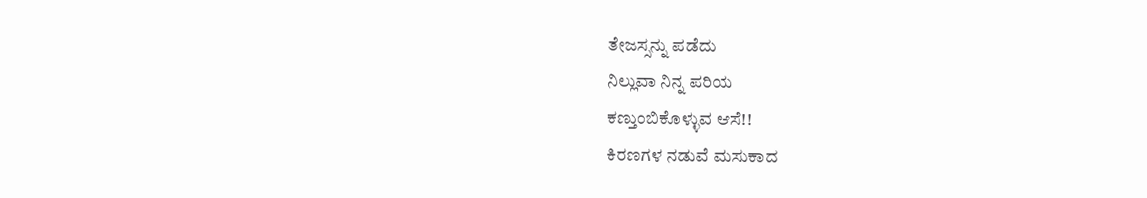ತೇಜಸ್ಸನ್ನು ಪಡೆದು
ನಿಲ್ಲುವಾ ನಿನ್ನ ಪರಿಯ
ಕಣ್ತುಂಬಿಕೊಳ್ಳುವ ಆಸೆ!!
ಕಿರಣಗಳ ನಡುವೆ ಮಸುಕಾದ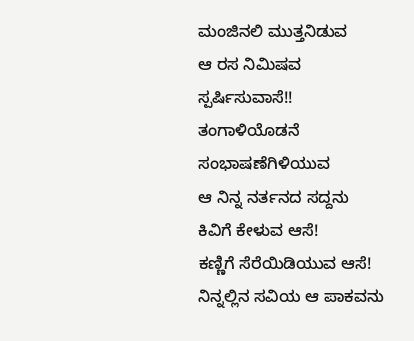ಮಂಜಿನಲಿ ಮುತ್ತನಿಡುವ
ಆ ರಸ ನಿಮಿಷವ
ಸ್ಪರ್ಷಿಸುವಾಸೆ!!
ತಂಗಾಳಿಯೊಡನೆ ಸಂಭಾಷಣೆಗಿಳಿಯುವ
ಆ ನಿನ್ನ ನರ್ತನದ ಸದ್ದನು
ಕಿವಿಗೆ ಕೇಳುವ ಆಸೆ!
ಕಣ್ಣಿಗೆ ಸೆರೆಯಿಡಿಯುವ ಆಸೆ!
ನಿನ್ನಲ್ಲಿನ ಸವಿಯ ಆ ಪಾಕವನು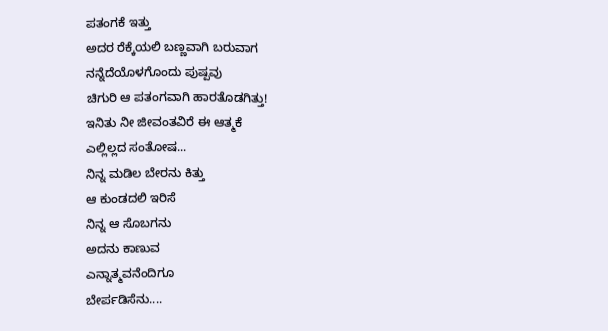ಪತಂಗಕೆ ಇತ್ತು
ಅದರ ರೆಕ್ಕೆಯಲಿ ಬಣ್ಣವಾಗಿ ಬರುವಾಗ
ನನ್ನೆದೆಯೊಳಗೊಂದು ಪುಷ್ಪವು
ಚಿಗುರಿ ಆ ಪತಂಗವಾಗಿ ಹಾರತೊಡಗಿತ್ತು!
ಇನಿತು ನೀ ಜೀವಂತವಿರೆ ಈ ಆತ್ಮಕೆ
ಎಲ್ಲಿಲ್ಲದ ಸಂತೋಷ...
ನಿನ್ನ ಮಡಿಲ ಬೇರನು ಕಿತ್ತು
ಆ ಕುಂಡದಲಿ ಇರಿಸೆ
ನಿನ್ನ ಆ ಸೊಬಗನು
ಅದನು ಕಾಣುವ
ಎನ್ನಾತ್ಮವನೆಂದಿಗೂ
ಬೇರ್ಪಡಿಸೆನು....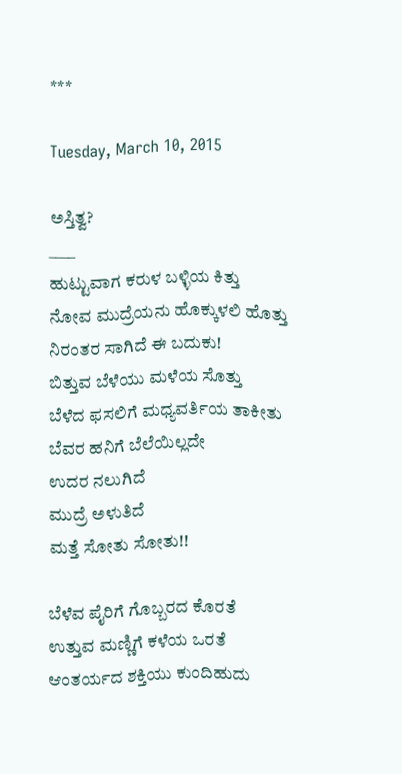***

Tuesday, March 10, 2015

ಅಸ್ತಿತ್ವ?
____
ಹುಟ್ಟುವಾಗ ಕರುಳ ಬಳ್ಳಿಯ ಕಿತ್ತು
ನೋವ ಮುದ್ರೆಯನು ಹೊಕ್ಕುಳಲಿ ಹೊತ್ತು
ನಿರಂತರ ಸಾಗಿದೆ ಈ ಬದುಕು!
ಬಿತ್ತುವ ಬೆಳೆಯು ಮಳೆಯ ಸೊತ್ತು
ಬೆಳೆದ ಫಸಲಿಗೆ ಮಧ್ಯವರ್ತಿಯ ತಾಕೀತು
ಬೆವರ ಹನಿಗೆ ಬೆಲೆಯಿಲ್ಲದೇ
ಉದರ ನಲುಗಿದೆ
ಮುದ್ರೆ ಅಳುತಿದೆ
ಮತ್ತೆ ಸೋತು ಸೋತು!!

ಬೆಳೆವ ಪೈರಿಗೆ ಗೊಬ್ಬರದ ಕೊರತೆ
ಉತ್ತುವ ಮಣ್ಣಿಗೆ ಕಳೆಯ ಒರತೆ
ಆಂತರ್ಯದ ಶಕ್ತಿಯು ಕುಂದಿಹುದು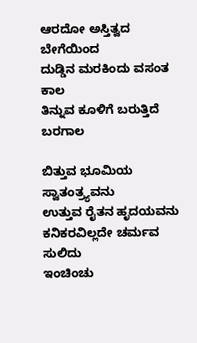ಆರದೋ ಅಸ್ತಿತ್ವದ ಬೇಗೆಯಿಂದ
ದುಡ್ಡಿನ ಮರಕಿಂದು ವಸಂತ ಕಾಲ
ತಿನ್ನುವ ಕೂಳಿಗೆ ಬರುತ್ತಿದೆ ಬರಗಾಲ

ಬಿತ್ತುವ ಭೂಮಿಯ ಸ್ವಾತಂತ್ರ್ಯವನು
ಉತ್ತುವ ರೈತನ ಹೃದಯವನು
ಕನಿಕರವಿಲ್ಲದೇ ಚರ್ಮವ ಸುಲಿದು
ಇಂಚಿಂಚು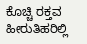ಕೊಚ್ಚಿ ರಕ್ತವ ಹೀರುತಿಹರಿಲ್ಲಿ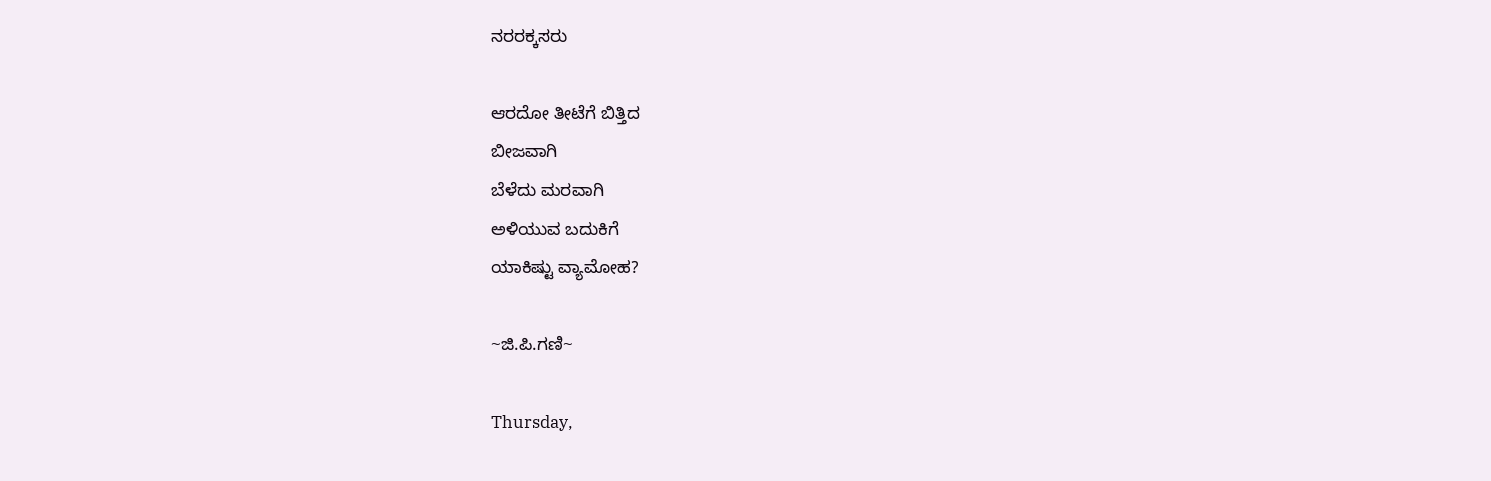ನರರಕ್ಕಸರು

ಆರದೋ ತೀಟೆಗೆ ಬಿತ್ತಿದ
ಬೀಜವಾಗಿ
ಬೆಳೆದು ಮರವಾಗಿ
ಅಳಿಯುವ ಬದುಕಿಗೆ
ಯಾಕಿಷ್ಟು ವ್ಯಾಮೋಹ?

~ಜಿ.ಪಿ.ಗಣಿ~

Thursday,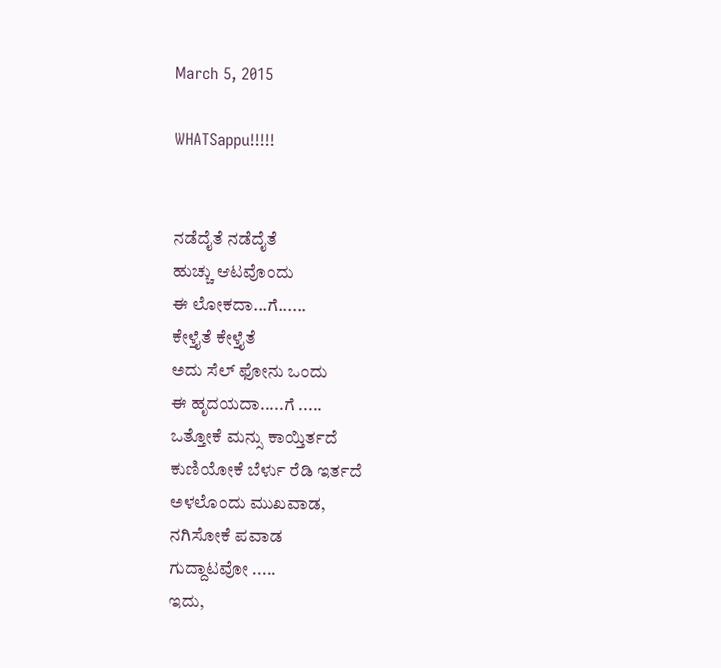March 5, 2015

WHATSappu!!!!!


ನಡೆದೈತೆ ನಡೆದೈತೆ
ಹುಚ್ಚು ಆಟವೊಂದು
ಈ ಲೋಕದಾ...ಗೆ......
ಕೇಳ್ತೈತೆ ಕೇಳ್ತೈತೆ
ಅದು ಸೆಲ್ ಫೋನು ಒಂದು
ಈ ಹೃದಯದಾ.....ಗೆ .....
ಒತ್ತೋಕೆ ಮನ್ಸು ಕಾಯ್ತಿರ್ತದೆ
ಕುಣಿಯೋಕೆ ಬೆರ್ಳು ರೆಡಿ ಇರ್ತದೆ
ಅಳಲೊಂದು ಮುಖವಾಡ,
ನಗಿಸೋಕೆ ಪವಾಡ
ಗುದ್ದಾಟವೋ .....
ಇದು,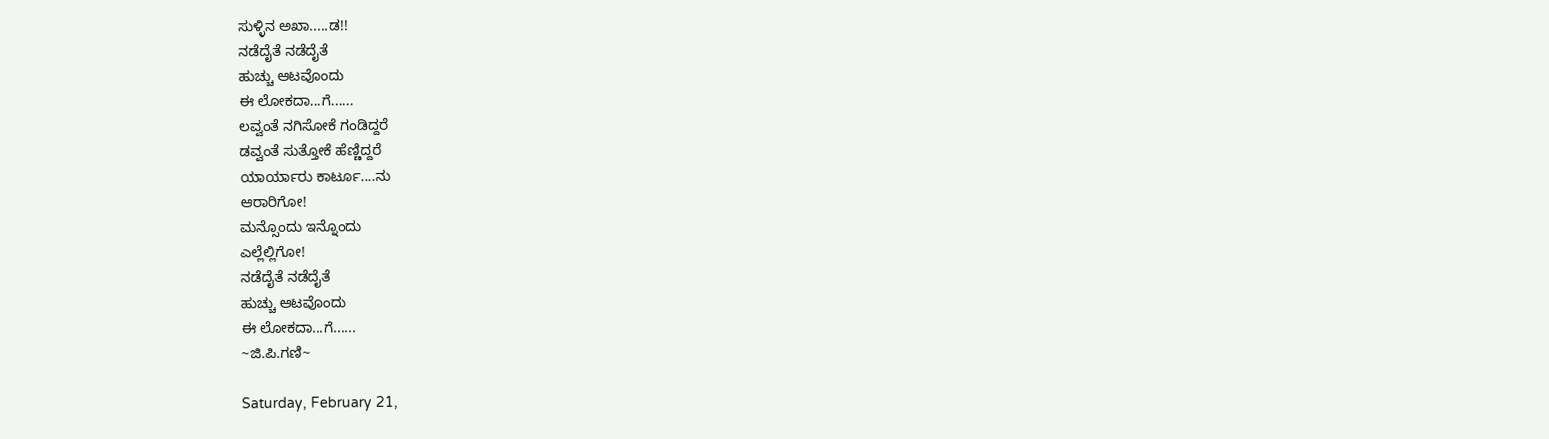ಸುಳ್ಳಿನ ಅಖಾ.....ಡ!!
ನಡೆದೈತೆ ನಡೆದೈತೆ
ಹುಚ್ಚು ಆಟವೊಂದು
ಈ ಲೋಕದಾ...ಗೆ......
ಲವ್ವಂತೆ ನಗಿಸೋಕೆ ಗಂಡಿದ್ದರೆ
ಡವ್ವಂತೆ ಸುತ್ತೋಕೆ ಹೆಣ್ಣಿದ್ದರೆ
ಯಾರ್ಯಾರು ಕಾರ್ಟೂ....ನು
ಆರಾರಿಗೋ!
ಮನ್ಸೊಂದು ಇನ್ನೊಂದು
ಎಲ್ಲೆಲ್ಲಿಗೋ!
ನಡೆದೈತೆ ನಡೆದೈತೆ
ಹುಚ್ಚು ಆಟವೊಂದು
ಈ ಲೋಕದಾ...ಗೆ......
~ಜಿ.ಪಿ.ಗಣಿ~

Saturday, February 21,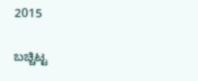2015

ಬಚ್ಚಿಟ್ಟ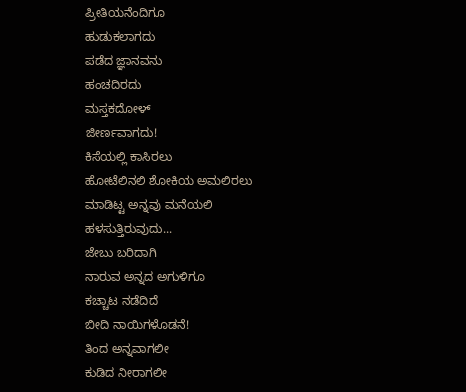ಪ್ರೀತಿಯನೆಂದಿಗೂ
ಹುಡುಕಲಾಗದು
ಪಡೆದ ಜ್ಞಾನವನು
ಹಂಚದಿರದು
ಮಸ್ತಕದೋಳ್
ಜೀರ್ಣವಾಗದು!
ಕಿಸೆಯಲ್ಲಿ ಕಾಸಿರಲು
ಹೋಟೆಲಿನಲಿ ಶೋಕಿಯ ಅಮಲಿರಲು
ಮಾಡಿಟ್ಟ ಅನ್ನವು ಮನೆಯಲಿ
ಹಳಸುತ್ತಿರುವುದು...
ಜೇಬು ಬರಿದಾಗಿ
ನಾರುವ ಅನ್ನದ ಅಗುಳಿಗೂ
ಕಚ್ಚಾಟ ನಡೆದಿದೆ
ಬೀದಿ ನಾಯಿಗಳೊಡನೆ!
ತಿಂದ ಅನ್ನವಾಗಲೀ
ಕುಡಿದ ನೀರಾಗಲೀ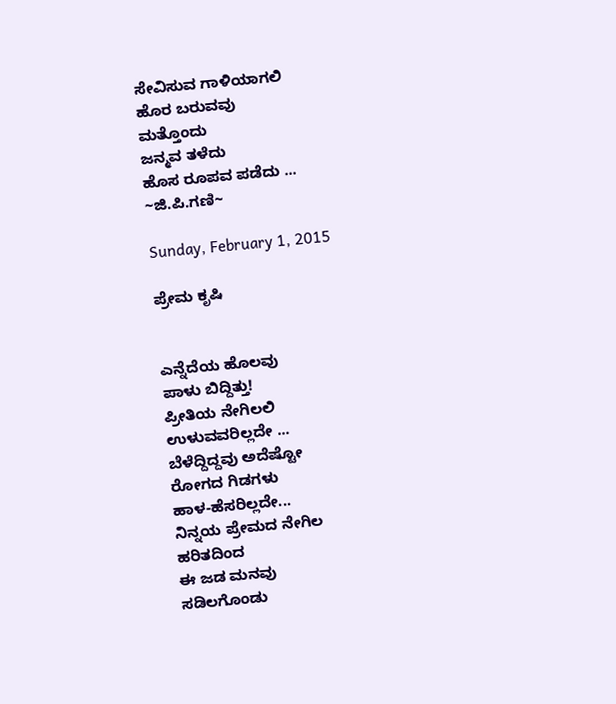ಸೇವಿಸುವ ಗಾಳಿಯಾಗಲಿ
ಹೊರ ಬರುವವು
ಮತ್ತೊಂದು
ಜನ್ಮವ ತಳೆದು
ಹೊಸ ರೂಪವ ಪಡೆದು ...
~ಜಿ.ಪಿ.ಗಣಿ~

Sunday, February 1, 2015

ಪ್ರೇಮ ಕೃಷಿ


ಎನ್ನೆದೆಯ ಹೊಲವು
ಪಾಳು ಬಿದ್ದಿತ್ತು!
ಪ್ರೀತಿಯ ನೇಗಿಲಲಿ
ಉಳುವವರಿಲ್ಲದೇ ...
ಬೆಳೆದ್ದಿದ್ದವು ಅದೆಷ್ಟೋ
ರೋಗದ ಗಿಡಗಳು
ಹಾಳ-ಹೆಸರಿಲ್ಲದೇ...
ನಿನ್ನಯ ಪ್ರೇಮದ ನೇಗಿಲ
ಹರಿತದಿಂದ
ಈ ಜಡ ಮನವು
ಸಡಿಲಗೊಂಡು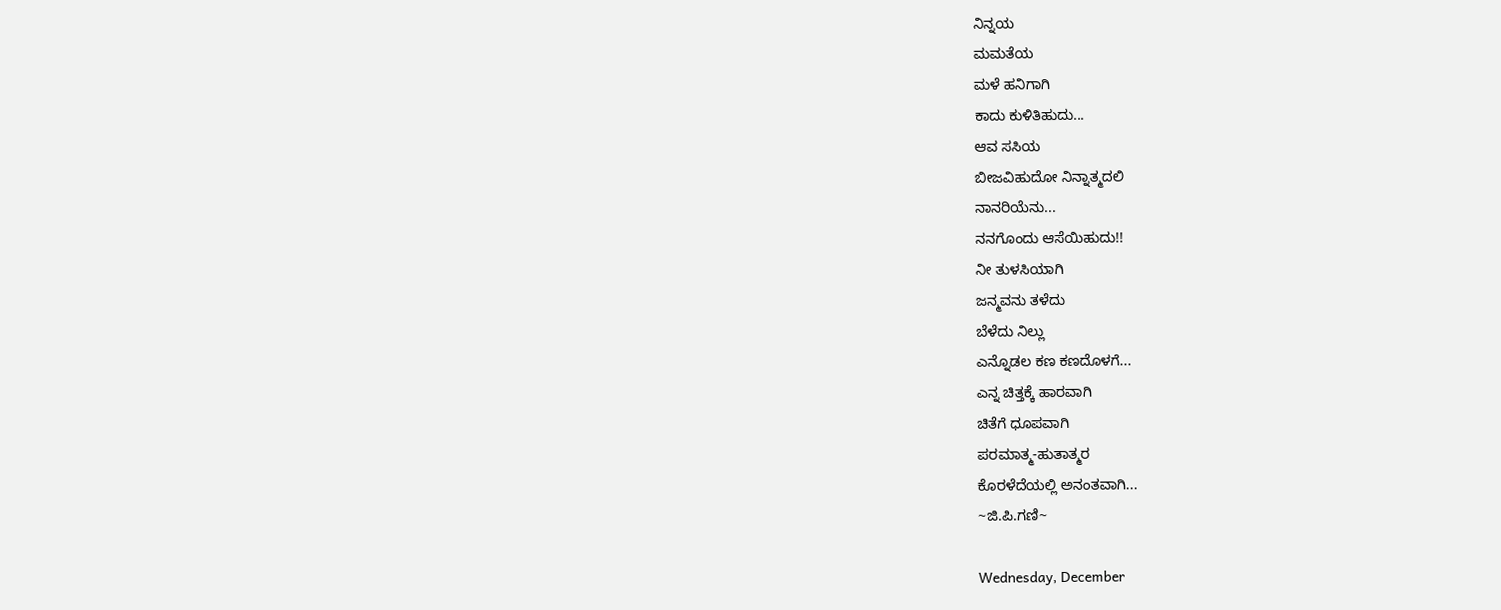ನಿನ್ನಯ
ಮಮತೆಯ
ಮಳೆ ಹನಿಗಾಗಿ
ಕಾದು ಕುಳಿತಿಹುದು...
ಆವ ಸಸಿಯ
ಬೀಜವಿಹುದೋ ನಿನ್ನಾತ್ಮದಲಿ
ನಾನರಿಯೆನು...
ನನಗೊಂದು ಆಸೆಯಿಹುದು!!
ನೀ ತುಳಸಿಯಾಗಿ
ಜನ್ಮವನು ತಳೆದು
ಬೆಳೆದು ನಿಲ್ಲು
ಎನ್ನೊಡಲ ಕಣ ಕಣದೊಳಗೆ...
ಎನ್ನ ಚಿತ್ತಕ್ಕೆ ಹಾರವಾಗಿ
ಚಿತೆಗೆ ಧೂಪವಾಗಿ
ಪರಮಾತ್ಮ-ಹುತಾತ್ಮರ
ಕೊರಳೆದೆಯಲ್ಲಿ ಅನಂತವಾಗಿ...
~ಜಿ.ಪಿ.ಗಣಿ~

Wednesday, December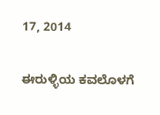17, 2014

ಈರುಳ್ಳಿಯ ಕವಲೊಳಗೆ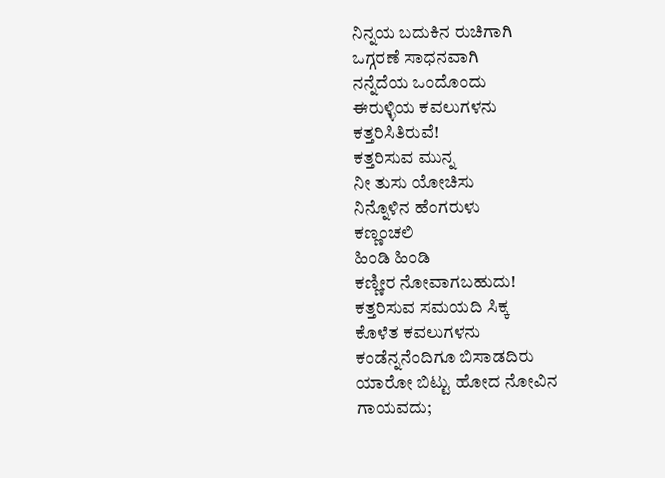ನಿನ್ನಯ ಬದುಕಿನ ರುಚಿಗಾಗಿ
ಒಗ್ಗರಣೆ ಸಾಧನವಾಗಿ
ನನ್ನೆದೆಯ ಒಂದೊಂದು
ಈರುಳ್ಳಿಯ ಕವಲುಗಳನು
ಕತ್ತರಿಸಿತಿರುವೆ!
ಕತ್ತರಿಸುವ ಮುನ್ನ
ನೀ ತುಸು ಯೋಚಿಸು
ನಿನ್ನೊಳಿನ ಹೆಂಗರುಳು
ಕಣ್ಣಂಚಲಿ
ಹಿಂಡಿ ಹಿಂಡಿ
ಕಣ್ಣೀರ ನೋವಾಗಬಹುದು!
ಕತ್ತರಿಸುವ ಸಮಯದಿ ಸಿಕ್ಕ
ಕೊಳೆತ ಕವಲುಗಳನು
ಕಂಡೆನ್ನನೆಂದಿಗೂ ಬಿಸಾಡದಿರು
ಯಾರೋ ಬಿಟ್ಟು ಹೋದ ನೋವಿನ
ಗಾಯವದು;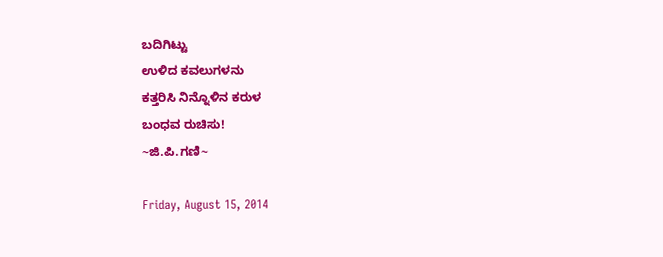ಬದಿಗಿಟ್ಟು
ಉಳಿದ ಕವಲುಗಳನು
ಕತ್ತರಿಸಿ ನಿನ್ನೊಳಿನ ಕರುಳ
ಬಂಧವ ರುಚಿಸು!
~ಜಿ.ಪಿ.ಗಣಿ~

Friday, August 15, 2014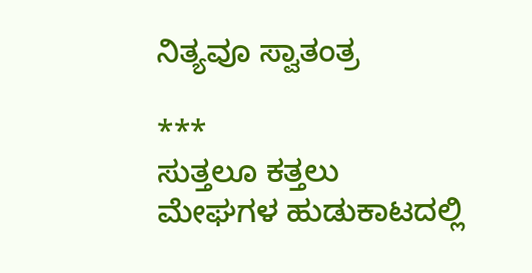ನಿತ್ಯವೂ ಸ್ವಾತಂತ್ರ

***
ಸುತ್ತಲೂ ಕತ್ತಲು
ಮೇಘಗಳ ಹುಡುಕಾಟದಲ್ಲಿ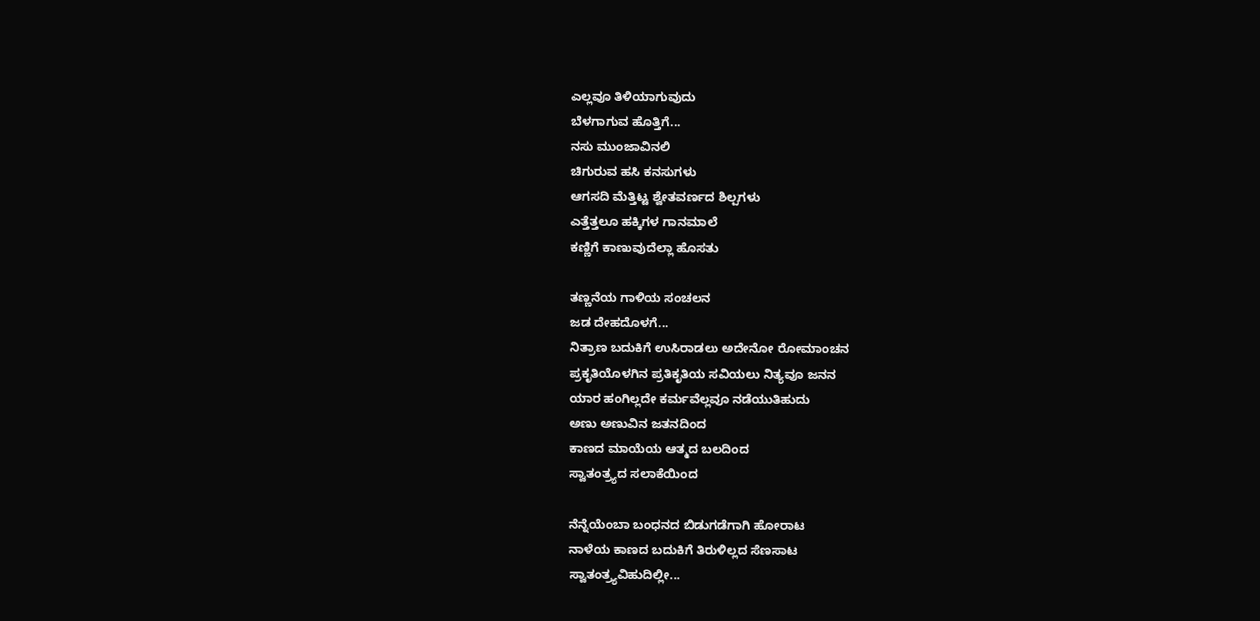ಎಲ್ಲವೂ ತಿಳಿಯಾಗುವುದು
ಬೆಳಗಾಗುವ ಹೊತ್ತಿಗೆ...
ನಸು ಮುಂಜಾವಿನಲಿ
ಚಿಗುರುವ ಹಸಿ ಕನಸುಗಳು
ಆಗಸದಿ ಮೆತ್ತಿಟ್ಟ ಶ್ವೇತವರ್ಣದ ಶಿಲ್ಪಗಳು
ಎತ್ತೆತ್ತಲೂ ಹಕ್ಕಿಗಳ ಗಾನಮಾಲೆ
ಕಣ್ಣಿಗೆ ಕಾಣುವುದೆಲ್ಲಾ ಹೊಸತು

ತಣ್ಣನೆಯ ಗಾಳಿಯ ಸಂಚಲನ
ಜಡ ದೇಹದೊಳಗೆ...
ನಿತ್ರಾಣ ಬದುಕಿಗೆ ಉಸಿರಾಡಲು ಅದೇನೋ ರೋಮಾಂಚನ
ಪ್ರಕೃತಿಯೊಳಗಿನ ಪ್ರತಿಕೃತಿಯ ಸವಿಯಲು ನಿತ್ಯವೂ ಜನನ
ಯಾರ ಹಂಗಿಲ್ಲದೇ ಕರ್ಮವೆಲ್ಲವೂ ನಡೆಯುತಿಹುದು
ಅಣು ಅಣುವಿನ ಜತನದಿಂದ
ಕಾಣದ ಮಾಯೆಯ ಆತ್ಮದ ಬಲದಿಂದ
ಸ್ವಾತಂತ್ರ್ಯದ ಸಲಾಕೆಯಿಂದ

ನೆನ್ನೆಯೆಂಬಾ ಬಂಧನದ ಬಿಡುಗಡೆಗಾಗಿ ಹೋರಾಟ
ನಾಳೆಯ ಕಾಣದ ಬದುಕಿಗೆ ತಿರುಳಿಲ್ಲದ ಸೆಣಸಾಟ
ಸ್ವಾತಂತ್ರ್ಯವಿಹುದಿಲ್ಲೀ...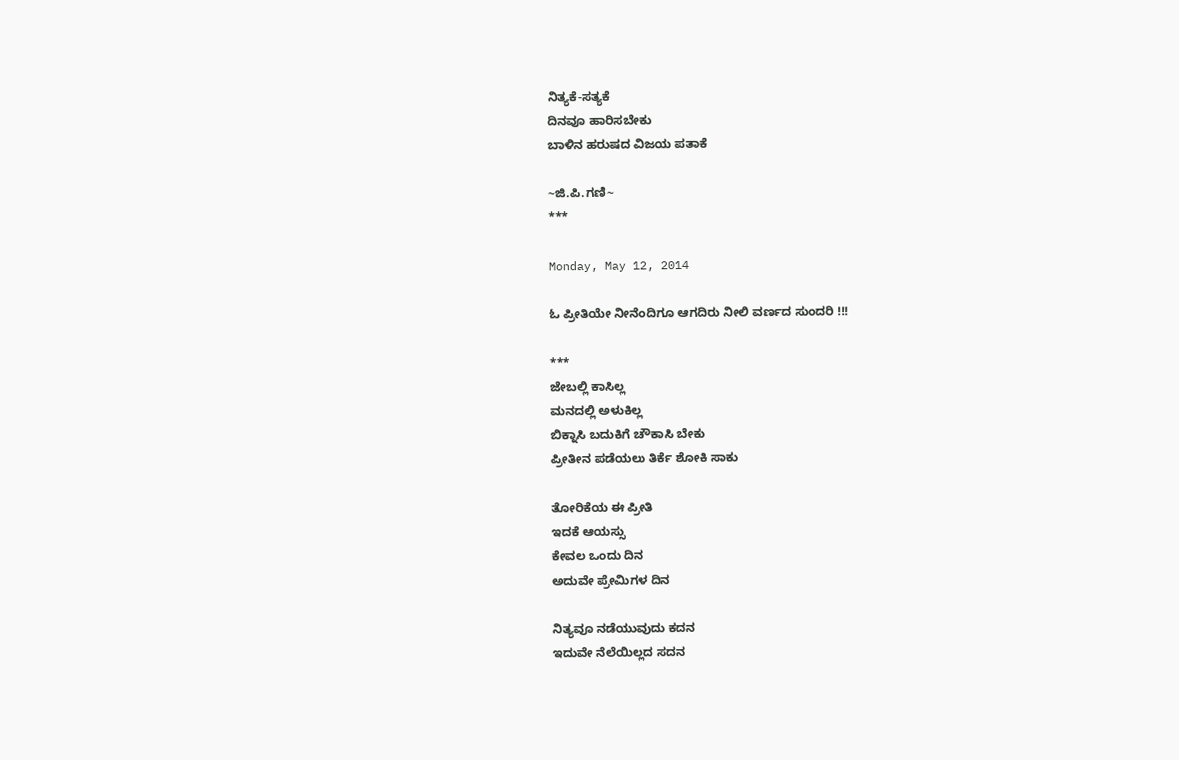ನಿತ್ಯಕೆ-ಸತ್ಯಕೆ
ದಿನವೂ ಹಾರಿಸಬೇಕು
ಬಾಳಿನ ಹರುಷದ ವಿಜಯ ಪತಾಕೆ

~ಜಿ.ಪಿ.ಗಣಿ~
***

Monday, May 12, 2014

ಓ ಪ್ರೀತಿಯೇ ನೀನೆಂದಿಗೂ ಆಗದಿರು ನೀಲಿ ವರ್ಣದ ಸುಂದರಿ !!!

***
ಜೇಬಲ್ಲಿ ಕಾಸಿಲ್ಲ
ಮನದಲ್ಲಿ ಅಳುಕಿಲ್ಲ
ಬಿಕ್ನಾಸಿ ಬದುಕಿಗೆ ಚೌಕಾಸಿ ಬೇಕು
ಪ್ರೀತೀನ ಪಡೆಯಲು ತಿರ್ಕೆ ಶೋಕಿ ಸಾಕು

ತೋರಿಕೆಯ ಈ ಪ್ರೀತಿ
ಇದಕೆ ಆಯಸ್ಸು
ಕೇವಲ ಒಂದು ದಿನ
ಅದುವೇ ಪ್ರೇಮಿಗಳ ದಿನ

ನಿತ್ಯವೂ ನಡೆಯುವುದು ಕದನ
ಇದುವೇ ನೆಲೆಯಿಲ್ಲದ ಸದನ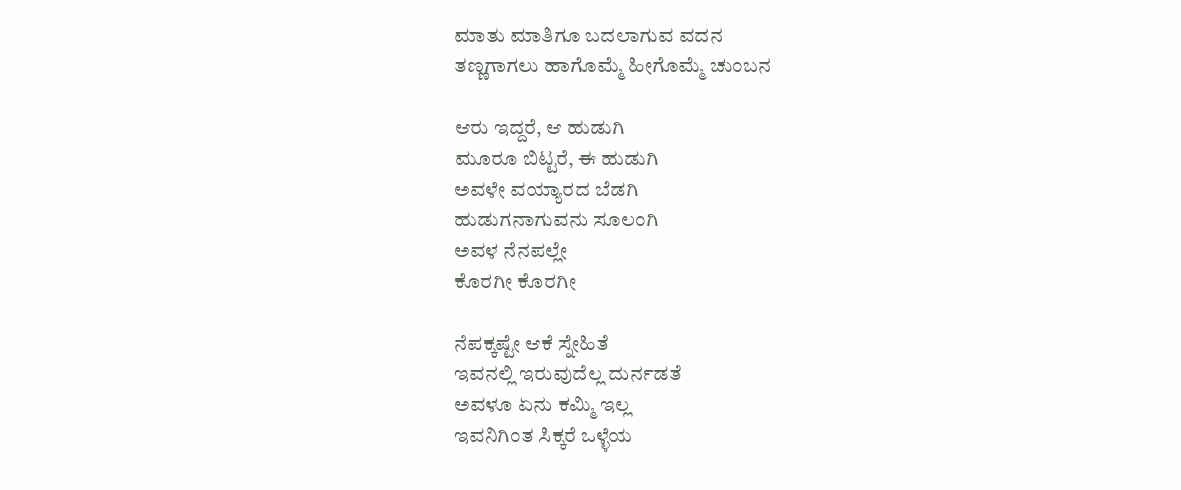ಮಾತು ಮಾತಿಗೂ ಬದಲಾಗುವ ವದನ
ತಣ್ಣಗಾಗಲು ಹಾಗೊಮ್ಮೆ ಹೀಗೊಮ್ಮೆ ಚುಂಬನ

ಆರು ಇದ್ದರೆ, ಆ ಹುಡುಗಿ
ಮೂರೂ ಬಿಟ್ಟರೆ, ಈ ಹುಡುಗಿ
ಅವಳೇ ವಯ್ಯಾರದ ಬೆಡಗಿ
ಹುಡುಗನಾಗುವನು ಸೂಲಂಗಿ
ಅವಳ ನೆನಪಲ್ಲೇ
ಕೊರಗೀ ಕೊರಗೀ

ನೆಪಕ್ಕಷ್ಟೇ ಆಕೆ ಸ್ನೇಹಿತೆ
ಇವನಲ್ಲಿ ಇರುವುದೆಲ್ಲ ದುರ್ನಡತೆ
ಅವಳೂ ಏನು ಕಮ್ಮಿ ಇಲ್ಲ
ಇವನಿಗಿಂತ ಸಿಕ್ಕರೆ ಒಳ್ಳೆಯ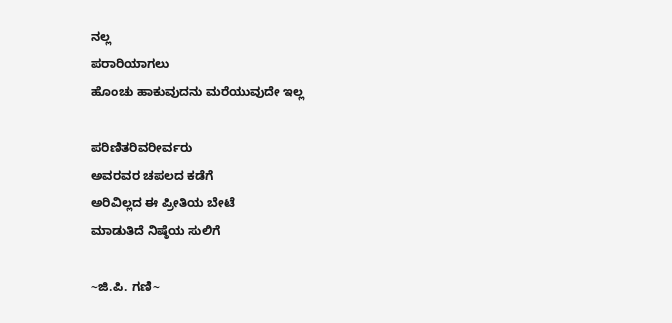ನಲ್ಲ
ಪರಾರಿಯಾಗಲು
ಹೊಂಚು ಹಾಕುವುದನು ಮರೆಯುವುದೇ ಇಲ್ಲ

ಪರಿಣಿತರಿವರೀರ್ವರು
ಅವರವರ ಚಪಲದ ಕಡೆಗೆ
ಅರಿವಿಲ್ಲದ ಈ ಪ್ರೀತಿಯ ಬೇಟೆ
ಮಾಡುತಿದೆ ನಿಷ್ಠೆಯ ಸುಲಿಗೆ

~ಜಿ.ಪಿ. ಗಣಿ~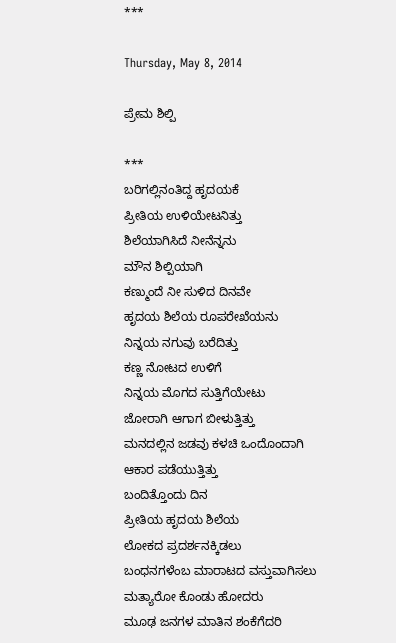***

Thursday, May 8, 2014

ಪ್ರೇಮ ಶಿಲ್ಪಿ

***
ಬರಿಗಲ್ಲಿನಂತಿದ್ದ ಹೃದಯಕೆ
ಪ್ರೀತಿಯ ಉಳಿಯೇಟನಿತ್ತು
ಶಿಲೆಯಾಗಿಸಿದೆ ನೀನೆನ್ನನು
ಮೌನ ಶಿಲ್ಪಿಯಾಗಿ
ಕಣ್ಮುಂದೆ ನೀ ಸುಳಿದ ದಿನವೇ
ಹೃದಯ ಶಿಲೆಯ ರೂಪರೇಖೆಯನು
ನಿನ್ನಯ ನಗುವು ಬರೆದಿತ್ತು
ಕಣ್ಣ ನೋಟದ ಉಳಿಗೆ
ನಿನ್ನಯ ಮೊಗದ ಸುತ್ತಿಗೆಯೇಟು
ಜೋರಾಗಿ ಆಗಾಗ ಬೀಳುತ್ತಿತ್ತು
ಮನದಲ್ಲಿನ ಜಡವು ಕಳಚಿ ಒಂದೊಂದಾಗಿ
ಆಕಾರ ಪಡೆಯುತ್ತಿತ್ತು
ಬಂದಿತ್ತೊಂದು ದಿನ
ಪ್ರೀತಿಯ ಹೃದಯ ಶಿಲೆಯ
ಲೋಕದ ಪ್ರದರ್ಶನಕ್ಕಿಡಲು
ಬಂಧನಗಳೆಂಬ ಮಾರಾಟದ ವಸ್ತುವಾಗಿಸಲು
ಮತ್ಯಾರೋ ಕೊಂಡು ಹೋದರು
ಮೂಢ ಜನಗಳ ಮಾತಿನ ಶಂಕೆಗೆದರಿ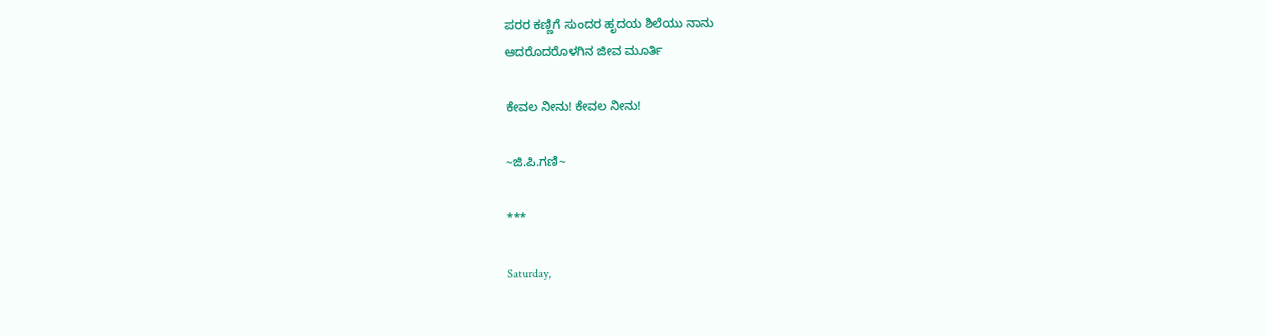ಪರರ ಕಣ್ಣಿಗೆ ಸುಂದರ ಹೃದಯ ಶಿಲೆಯು ನಾನು
ಆದರೊದರೊಳಗಿನ ಜೀವ ಮೂರ್ತಿ

ಕೇವಲ ನೀನು! ಕೇವಲ ನೀನು!

~ಜಿ.ಪಿ.ಗಣಿ~

***

Saturday,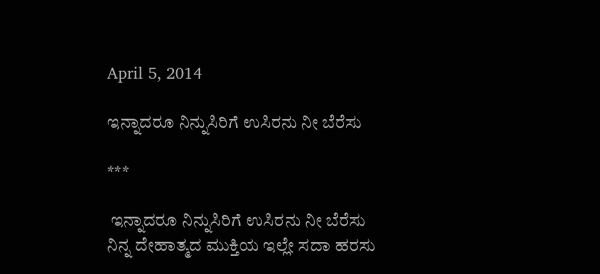April 5, 2014

ಇನ್ನಾದರೂ ನಿನ್ನುಸಿರಿಗೆ ಉಸಿರನು ನೀ ಬೆರೆಸು

***

 ಇನ್ನಾದರೂ ನಿನ್ನುಸಿರಿಗೆ ಉಸಿರನು ನೀ ಬೆರೆಸು
ನಿನ್ನ ದೇಹಾತ್ಮದ ಮುಕ್ತಿಯ ಇಲ್ಲೇ ಸದಾ ಹರಸು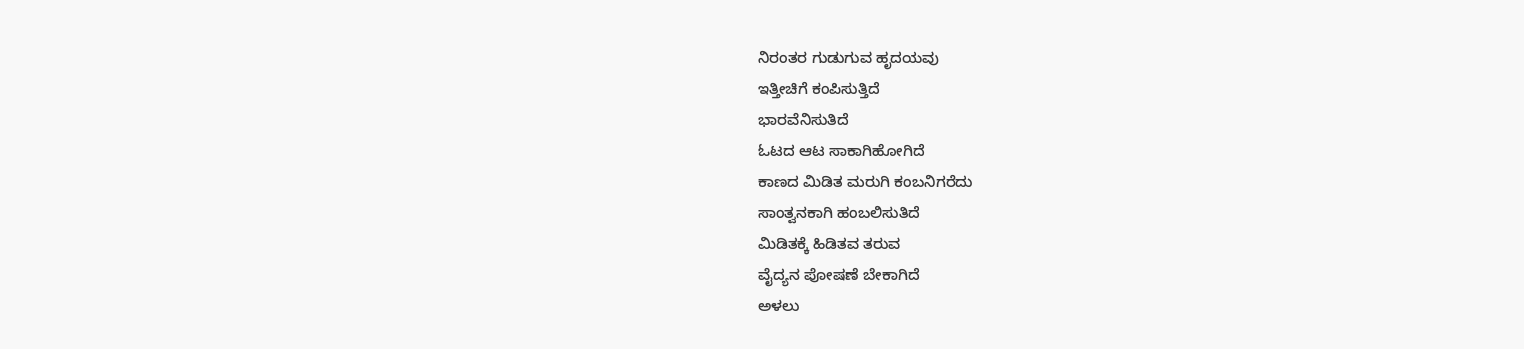ನಿರಂತರ ಗುಡುಗುವ ಹೃದಯವು
ಇತ್ತೀಚಿಗೆ ಕಂಪಿಸುತ್ತಿದೆ
ಭಾರವೆನಿಸುತಿದೆ
ಓಟದ ಆಟ ಸಾಕಾಗಿಹೋಗಿದೆ
ಕಾಣದ ಮಿಡಿತ ಮರುಗಿ ಕಂಬನಿಗರೆದು
ಸಾಂತ್ವನಕಾಗಿ ಹಂಬಲಿಸುತಿದೆ
ಮಿಡಿತಕ್ಕೆ ಹಿಡಿತವ ತರುವ
ವೈದ್ಯನ ಪೋಷಣೆ ಬೇಕಾಗಿದೆ
ಅಳಲು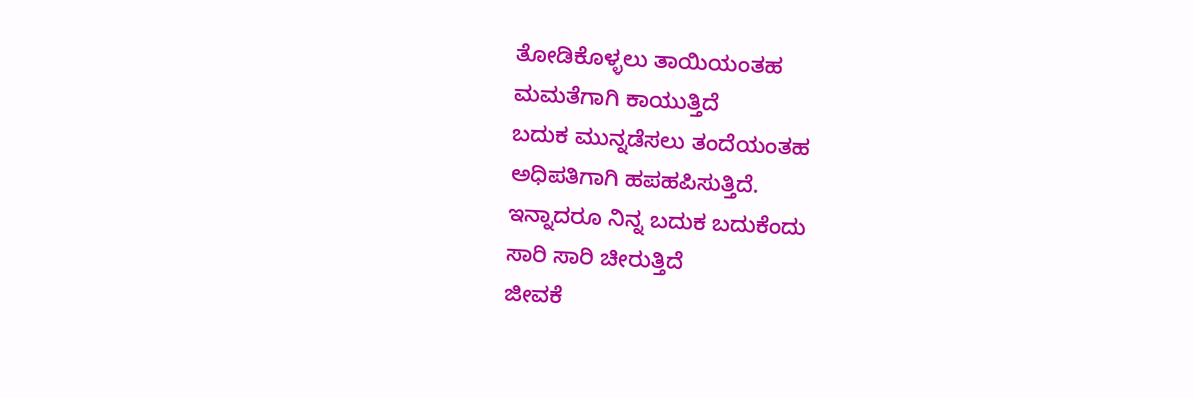ತೋಡಿಕೊಳ್ಳಲು ತಾಯಿಯಂತಹ
ಮಮತೆಗಾಗಿ ಕಾಯುತ್ತಿದೆ
ಬದುಕ ಮುನ್ನಡೆಸಲು ತಂದೆಯಂತಹ
ಅಧಿಪತಿಗಾಗಿ ಹಪಹಪಿಸುತ್ತಿದೆ.
ಇನ್ನಾದರೂ ನಿನ್ನ ಬದುಕ ಬದುಕೆಂದು
ಸಾರಿ ಸಾರಿ ಚೀರುತ್ತಿದೆ
ಜೀವಕೆ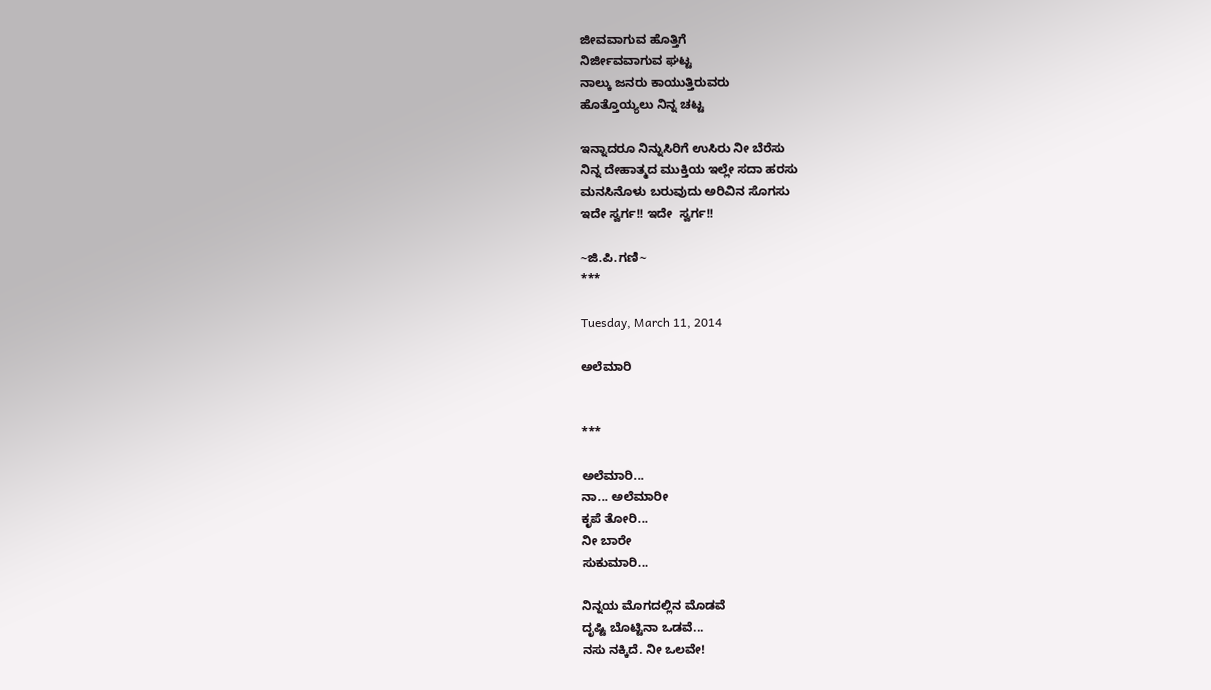ಜೀವವಾಗುವ ಹೊತ್ತಿಗೆ
ನಿರ್ಜೀವವಾಗುವ ಘಟ್ಟ
ನಾಲ್ಕು ಜನರು ಕಾಯುತ್ತಿರುವರು
ಹೊತ್ತೊಯ್ಯಲು ನಿನ್ನ ಚಟ್ಟ

ಇನ್ನಾದರೂ ನಿನ್ನುಸಿರಿಗೆ ಉಸಿರು ನೀ ಬೆರೆಸು
ನಿನ್ನ ದೇಹಾತ್ಮದ ಮುಕ್ತಿಯ ಇಲ್ಲೇ ಸದಾ ಹರಸು
ಮನಸಿನೊಳು ಬರುವುದು ಅರಿವಿನ ಸೊಗಸು
ಇದೇ ಸ್ವರ್ಗ!! ಇದೇ  ಸ್ವರ್ಗ!!

~ಜಿ.ಪಿ.ಗಣಿ~
***

Tuesday, March 11, 2014

ಅಲೆಮಾರಿ


***

ಅಲೆಮಾರಿ...
ನಾ... ಅಲೆಮಾರೀ
ಕೃಪೆ ತೋರಿ...
ನೀ ಬಾರೇ
ಸುಕುಮಾರಿ...

ನಿನ್ನಯ ಮೊಗದಲ್ಲಿನ ಮೊಡವೆ
ದೃಷ್ಟಿ ಬೊಟ್ಟಿನಾ ಒಡವೆ...
ನಸು ನಕ್ಕಿದೆ. ನೀ ಒಲವೇ!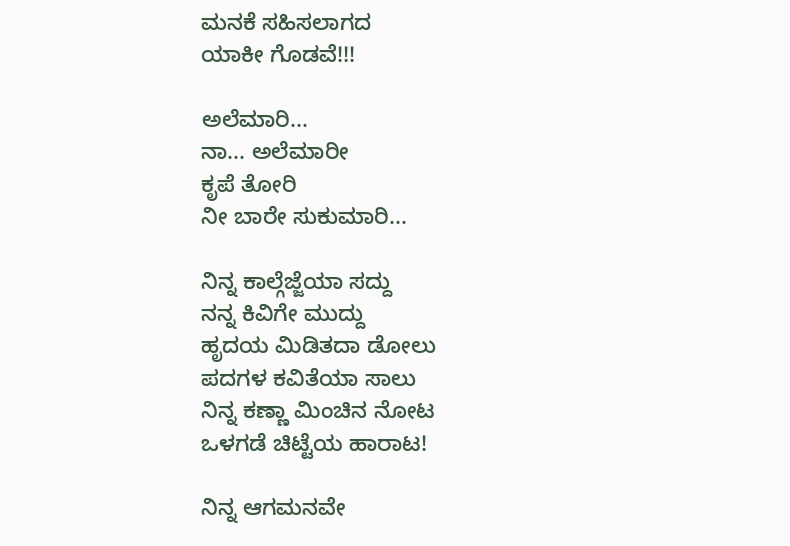ಮನಕೆ ಸಹಿಸಲಾಗದ
ಯಾಕೀ ಗೊಡವೆ!!!

ಅಲೆಮಾರಿ...
ನಾ... ಅಲೆಮಾರೀ
ಕೃಪೆ ತೋರಿ
ನೀ ಬಾರೇ ಸುಕುಮಾರಿ...

ನಿನ್ನ ಕಾಲ್ಗೆಜ್ಜೆಯಾ ಸದ್ದು
ನನ್ನ ಕಿವಿಗೇ ಮುದ್ದು
ಹೃದಯ ಮಿಡಿತದಾ ಡೋಲು
ಪದಗಳ ಕವಿತೆಯಾ ಸಾಲು
ನಿನ್ನ ಕಣ್ಣಾ ಮಿಂಚಿನ ನೋಟ
ಒಳಗಡೆ ಚಿಟ್ಟೆಯ ಹಾರಾಟ!

ನಿನ್ನ ಆಗಮನವೇ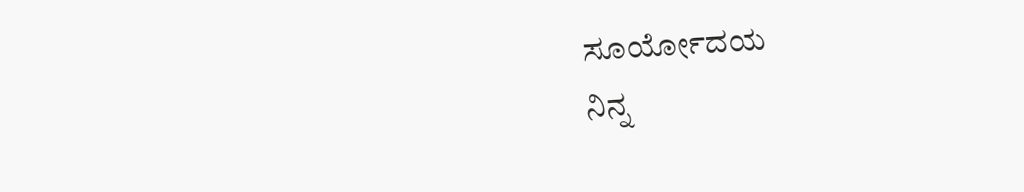ಸೂರ್ಯೋದಯ
ನಿನ್ನ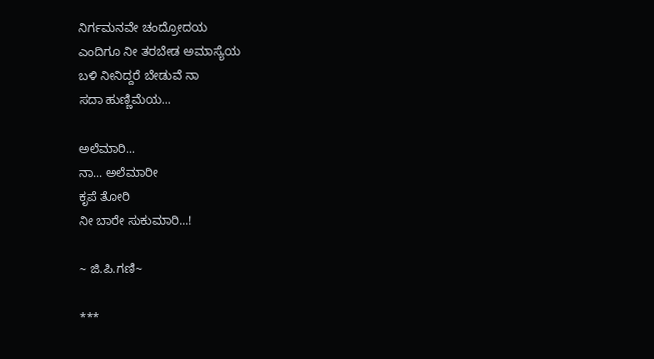ನಿರ್ಗಮನವೇ ಚಂದ್ರೋದಯ
ಎಂದಿಗೂ ನೀ ತರಬೇಡ ಅಮಾಸ್ಯೆಯ
ಬಳಿ ನೀನಿದ್ದರೆ ಬೇಡುವೆ ನಾ
ಸದಾ ಹುಣ್ಣಿಮೆಯ...

ಅಲೆಮಾರಿ...
ನಾ... ಅಲೆಮಾರೀ
ಕೃಪೆ ತೋರಿ
ನೀ ಬಾರೇ ಸುಕುಮಾರಿ...!

~ ಜಿ.ಪಿ.ಗಣಿ~

***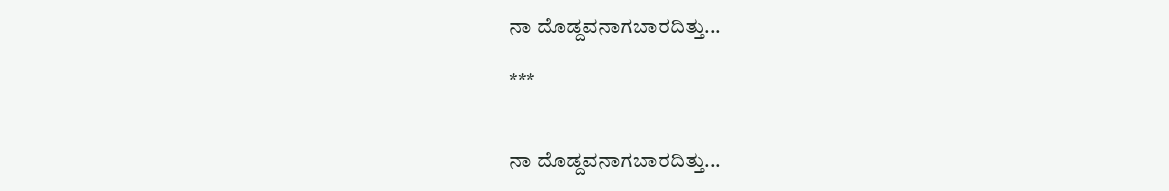ನಾ ದೊಡ್ದವನಾಗಬಾರದಿತ್ತು...

***


ನಾ ದೊಡ್ದವನಾಗಬಾರದಿತ್ತು...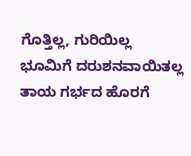ಗೊತ್ತಿಲ್ಲ, ಗುರಿಯಿಲ್ಲ
ಭೂಮಿಗೆ ದರುಶನವಾಯಿತಲ್ಲ
ತಾಯ ಗರ್ಭದ ಹೊರಗೆ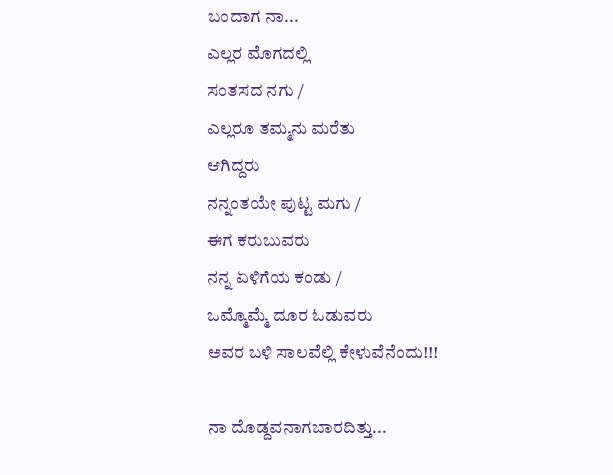ಬಂದಾಗ ನಾ...
ಎಲ್ಲರ ಮೊಗದಲ್ಲಿ
ಸಂತಸದ ನಗು /
ಎಲ್ಲರೂ ತಮ್ಮನು ಮರೆತು
ಆಗಿದ್ದರು
ನನ್ನಂತಯೇ ಪುಟ್ಟ ಮಗು /
ಈಗ ಕರುಬುವರು
ನನ್ನ ಏಳಿಗೆಯ ಕಂಡು /
ಒಮ್ಮೊಮ್ಮೆ ದೂರ ಓಡುವರು
ಅವರ ಬಳಿ ಸಾಲವೆಲ್ಲಿ ಕೇಳುವೆನೆಂದು!!!

ನಾ ದೊಡ್ದವನಾಗಬಾರದಿತ್ತು...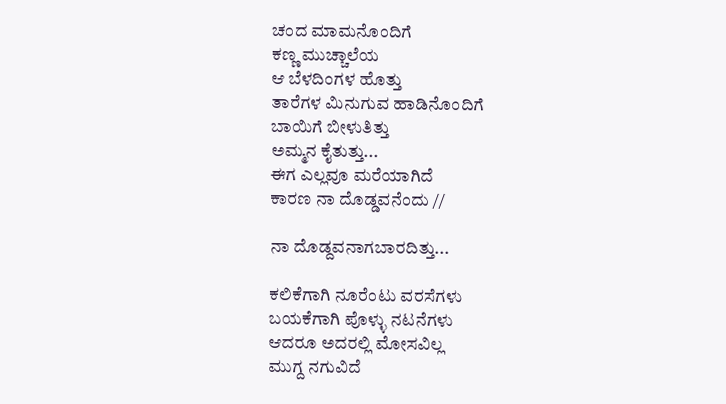ಚಂದ ಮಾಮನೊಂದಿಗೆ
ಕಣ್ಣ ಮುಚ್ಚಾಲೆಯ
ಆ ಬೆಳದಿಂಗಳ ಹೊತ್ತು
ತಾರೆಗಳ ಮಿನುಗುವ ಹಾಡಿನೊಂದಿಗೆ
ಬಾಯಿಗೆ ಬೀಳುತಿತ್ತು
ಅಮ್ಮನ ಕೈತುತ್ತು...
ಈಗ ಎಲ್ಲವೂ ಮರೆಯಾಗಿದೆ
ಕಾರಣ ನಾ ದೊಡ್ಡವನೆಂದು //

ನಾ ದೊಡ್ದವನಾಗಬಾರದಿತ್ತು...

ಕಲಿಕೆಗಾಗಿ ನೂರೆಂಟು ವರಸೆಗಳು
ಬಯಕೆಗಾಗಿ ಪೊಳ್ಳು ನಟನೆಗಳು
ಆದರೂ ಅದರಲ್ಲಿ ಮೋಸವಿಲ್ಲ
ಮುಗ್ದ ನಗುವಿದೆ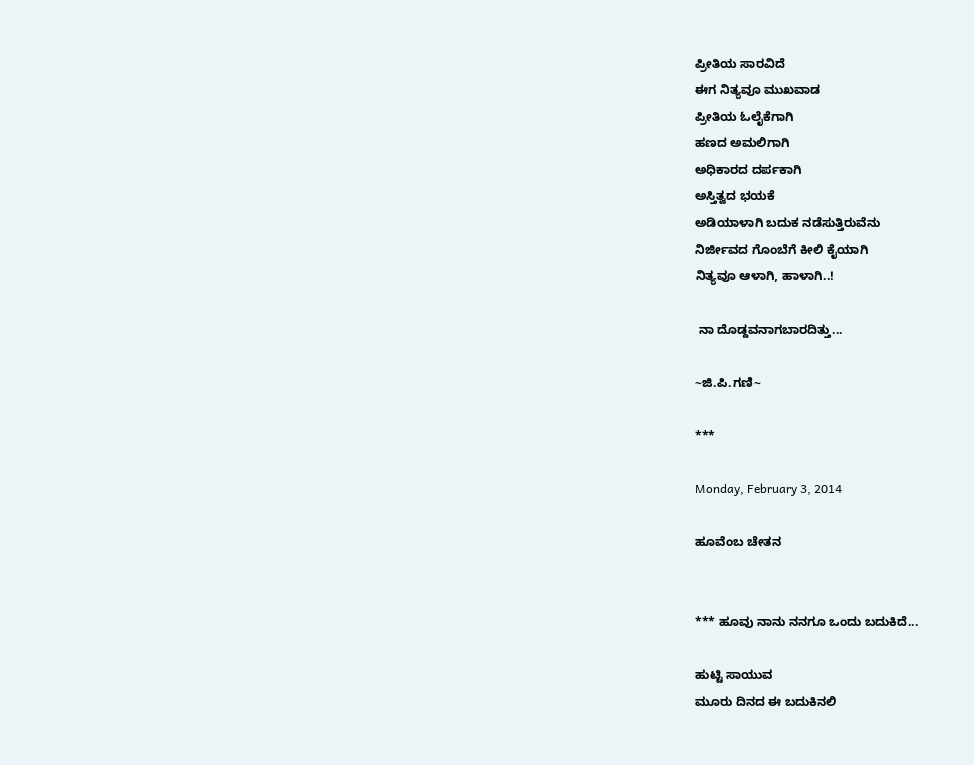ಪ್ರೀತಿಯ ಸಾರವಿದೆ
ಈಗ ನಿತ್ಯವೂ ಮುಖವಾಡ
ಪ್ರೀತಿಯ ಓಲೈಕೆಗಾಗಿ
ಹಣದ ಅಮಲಿಗಾಗಿ
ಅಧಿಕಾರದ ದರ್ಪಕಾಗಿ
ಅಸ್ತಿತ್ವದ ಭಯಕೆ
ಅಡಿಯಾಳಾಗಿ ಬದುಕ ನಡೆಸುತ್ತಿರುವೆನು
ನಿರ್ಜೀವದ ಗೊಂಬೆಗೆ ಕೀಲಿ ಕೈಯಾಗಿ
ನಿತ್ಯವೂ ಆಳಾಗಿ, ಹಾಳಾಗಿ..!

 ನಾ ದೊಡ್ದವನಾಗಬಾರದಿತ್ತು...

~ಜಿ.ಪಿ.ಗಣಿ~

***

Monday, February 3, 2014

ಹೂವೆಂಬ ಚೇತನ


*** ಹೂವು ನಾನು ನನಗೂ ಒಂದು ಬದುಕಿದೆ...

ಹುಟ್ಟಿ ಸಾಯುವ
ಮೂರು ದಿನದ ಈ ಬದುಕಿನಲಿ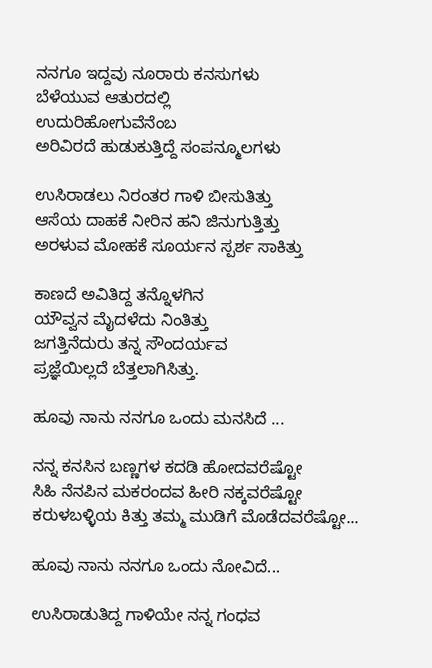ನನಗೂ ಇದ್ದವು ನೂರಾರು ಕನಸುಗಳು
ಬೆಳೆಯುವ ಆತುರದಲ್ಲಿ
ಉದುರಿಹೋಗುವೆನೆಂಬ
ಅರಿವಿರದೆ ಹುಡುಕುತ್ತಿದ್ದೆ ಸಂಪನ್ಮೂಲಗಳು

ಉಸಿರಾಡಲು ನಿರಂತರ ಗಾಳಿ ಬೀಸುತಿತ್ತು
ಆಸೆಯ ದಾಹಕೆ ನೀರಿನ ಹನಿ ಜಿನುಗುತ್ತಿತ್ತು
ಅರಳುವ ಮೋಹಕೆ ಸೂರ್ಯನ ಸ್ಪರ್ಶ ಸಾಕಿತ್ತು

ಕಾಣದೆ ಅವಿತಿದ್ದ ತನ್ನೊಳಗಿನ
ಯೌವ್ವನ ಮೈದಳೆದು ನಿಂತಿತ್ತು
ಜಗತ್ತಿನೆದುರು ತನ್ನ ಸೌಂದರ್ಯವ
ಪ್ರಜ್ಞೆಯಿಲ್ಲದೆ ಬೆತ್ತಲಾಗಿಸಿತ್ತು.

ಹೂವು ನಾನು ನನಗೂ ಒಂದು ಮನಸಿದೆ ...

ನನ್ನ ಕನಸಿನ ಬಣ್ಣಗಳ ಕದಡಿ ಹೋದವರೆಷ್ಟೋ
ಸಿಹಿ ನೆನಪಿನ ಮಕರಂದವ ಹೀರಿ ನಕ್ಕವರೆಷ್ಟೋ
ಕರುಳಬಳ್ಳಿಯ ಕಿತ್ತು ತಮ್ಮ ಮುಡಿಗೆ ಮೊಡೆದವರೆಷ್ಟೋ...

ಹೂವು ನಾನು ನನಗೂ ಒಂದು ನೋವಿದೆ...

ಉಸಿರಾಡುತಿದ್ದ ಗಾಳಿಯೇ ನನ್ನ ಗಂಧವ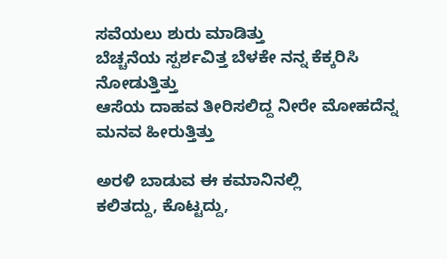ಸವೆಯಲು ಶುರು ಮಾಡಿತ್ತು
ಬೆಚ್ಚನೆಯ ಸ್ಪರ್ಶವಿತ್ತ ಬೆಳಕೇ ನನ್ನ ಕೆಕ್ಕರಿಸಿ ನೋಡುತ್ತಿತ್ತು
ಆಸೆಯ ದಾಹವ ತೀರಿಸಲಿದ್ದ ನೀರೇ ಮೋಹದೆನ್ನ ಮನವ ಹೀರುತ್ತಿತ್ತು

ಅರಳಿ ಬಾಡುವ ಈ ಕಮಾನಿನಲ್ಲಿ
ಕಲಿತದ್ದು, ಕೊಟ್ಟದ್ದು,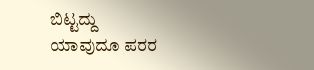ಬಿಟ್ಟದ್ದು
ಯಾವುದೂ ಪರರ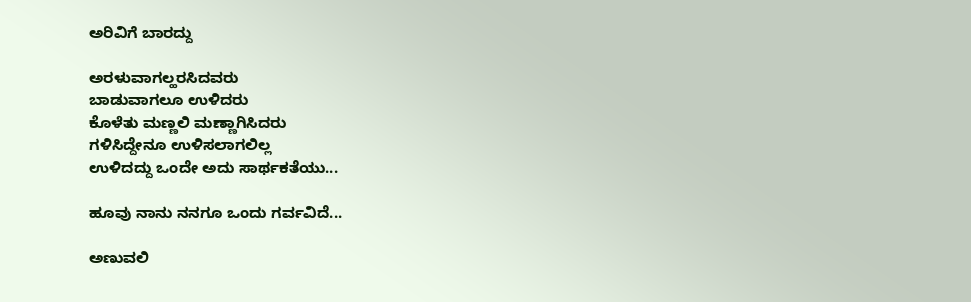ಅರಿವಿಗೆ ಬಾರದ್ದು

ಅರಳುವಾಗಲ್ಹರಸಿದವರು
ಬಾಡುವಾಗಲೂ ಉಳಿದರು
ಕೊಳೆತು ಮಣ್ಣಲಿ ಮಣ್ಣಾಗಿಸಿದರು
ಗಳಿಸಿದ್ದೇನೂ ಉಳಿಸಲಾಗಲಿಲ್ಲ
ಉಳಿದದ್ದು ಒಂದೇ ಅದು ಸಾರ್ಥಕತೆಯು...

ಹೂವು ನಾನು ನನಗೂ ಒಂದು ಗರ್ವವಿದೆ...

ಅಣುವಲಿ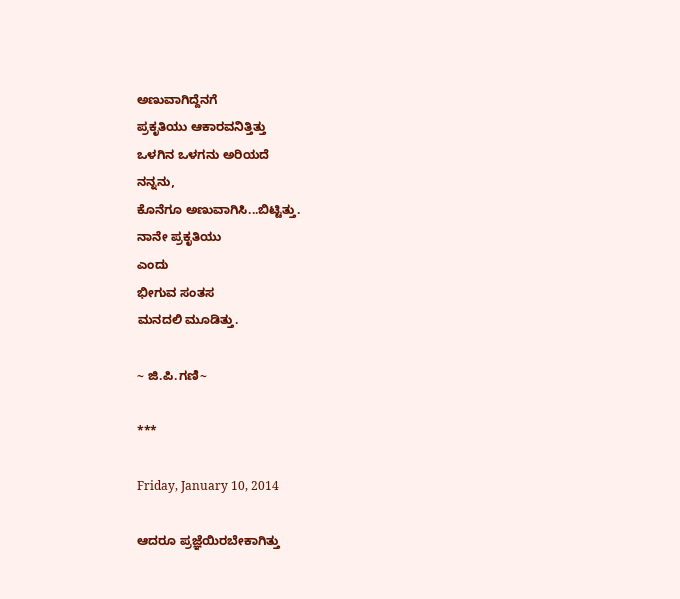ಅಣುವಾಗಿದ್ದೆನಗೆ
ಪ್ರಕೃತಿಯು ಆಕಾರವನಿತ್ತಿತ್ತು
ಒಳಗಿನ ಒಳಗನು ಅರಿಯದೆ
ನನ್ನನು,
ಕೊನೆಗೂ ಅಣುವಾಗಿಸಿ...ಬಿಟ್ಟಿತ್ತು.
ನಾನೇ ಪ್ರಕೃತಿಯು
ಎಂದು
ಭೀಗುವ ಸಂತಸ
ಮನದಲಿ ಮೂಡಿತ್ತು.

~ ಜಿ.ಪಿ.ಗಣಿ~

***

Friday, January 10, 2014

ಆದರೂ ಪ್ರಜ್ಞೆಯಿರಬೇಕಾಗಿತ್ತು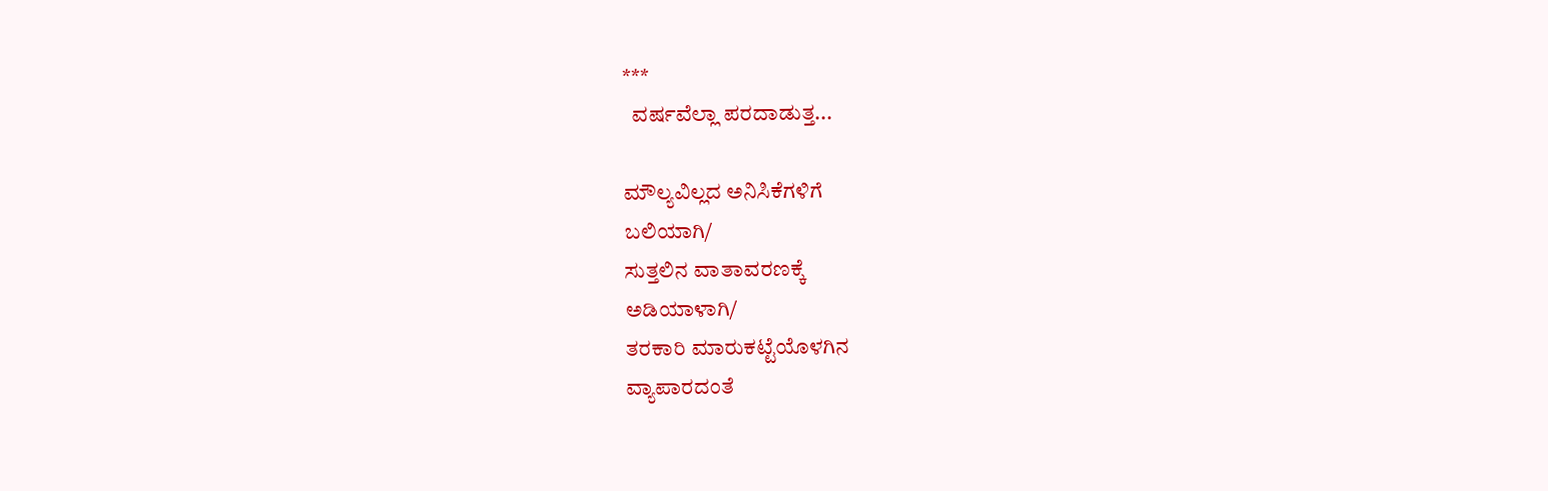***
  ವರ್ಷವೆಲ್ಲಾ ಪರದಾಡುತ್ತ...

ಮೌಲ್ಯವಿಲ್ಲದ ಅನಿಸಿಕೆಗಳಿಗೆ
ಬಲಿಯಾಗಿ/
ಸುತ್ತಲಿನ ವಾತಾವರಣಕ್ಕೆ
ಅಡಿಯಾಳಾಗಿ/
ತರಕಾರಿ ಮಾರುಕಟ್ಟೆಯೊಳಗಿನ
ವ್ಯಾಪಾರದಂತೆ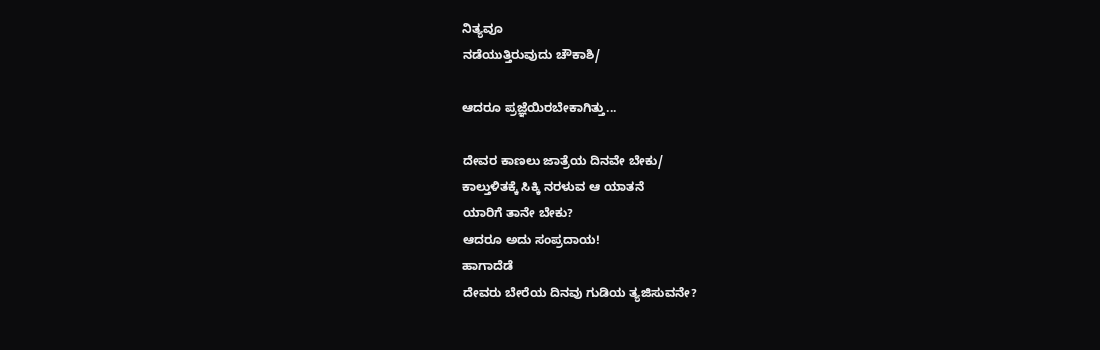ನಿತ್ಯವೂ
ನಡೆಯುತ್ತಿರುವುದು ಚೌಕಾಶಿ/

ಆದರೂ ಪ್ರಜ್ಞೆಯಿರಬೇಕಾಗಿತ್ತು...

ದೇವರ ಕಾಣಲು ಜಾತ್ರೆಯ ದಿನವೇ ಬೇಕು/
ಕಾಲ್ತುಳಿತಕ್ಕೆ ಸಿಕ್ಕಿ ನರಳುವ ಆ ಯಾತನೆ
ಯಾರಿಗೆ ತಾನೇ ಬೇಕು?
ಆದರೂ ಅದು ಸಂಪ್ರದಾಯ!
ಹಾಗಾದೆಡೆ
ದೇವರು ಬೇರೆಯ ದಿನವು ಗುಡಿಯ ತ್ಯಜಿಸುವನೇ?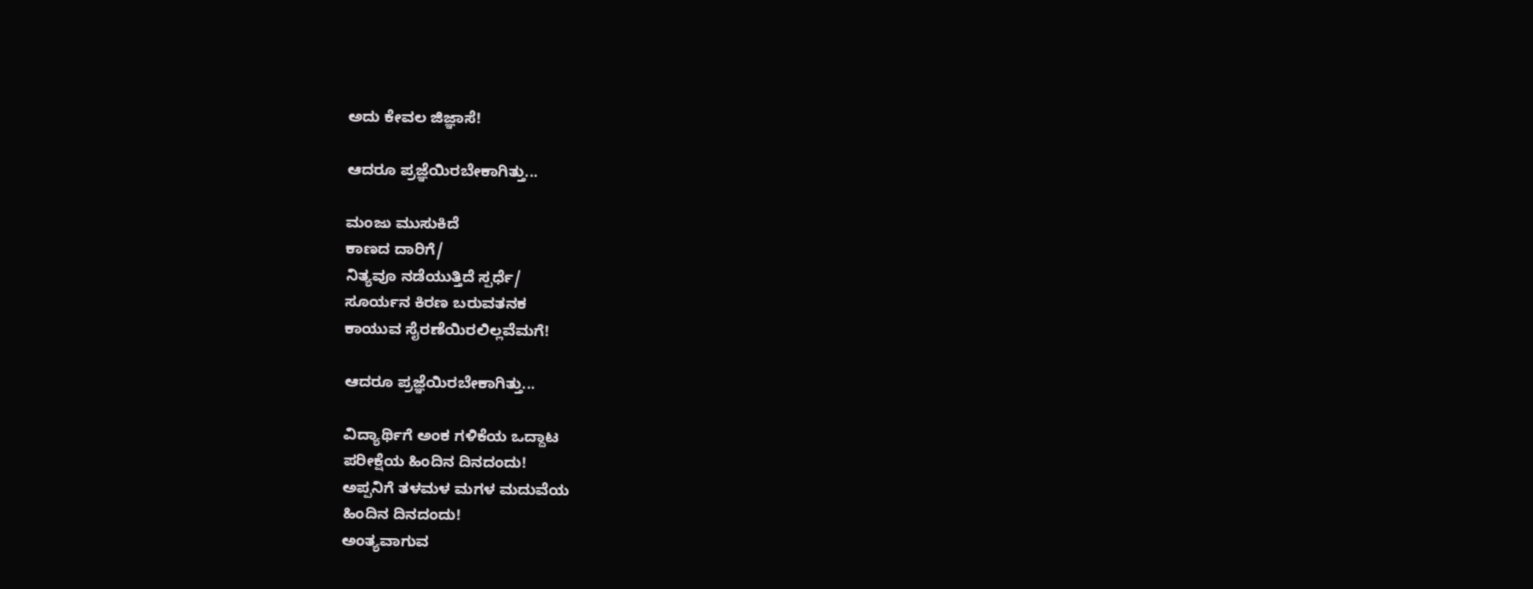ಅದು ಕೇವಲ ಜಿಜ್ಞಾಸೆ!

ಆದರೂ ಪ್ರಜ್ಞೆಯಿರಬೇಕಾಗಿತ್ತು...

ಮಂಜು ಮುಸುಕಿದೆ
ಕಾಣದ ದಾರಿಗೆ/
ನಿತ್ಯವೂ ನಡೆಯುತ್ತಿದೆ ಸ್ಪರ್ಧೆ/
ಸೂರ್ಯನ ಕಿರಣ ಬರುವತನಕ
ಕಾಯುವ ಸೈರಣೆಯಿರಲಿಲ್ಲವೆಮಗೆ!

ಆದರೂ ಪ್ರಜ್ಞೆಯಿರಬೇಕಾಗಿತ್ತು...

ವಿದ್ಯಾರ್ಥಿಗೆ ಅಂಕ ಗಳಿಕೆಯ ಒದ್ದಾಟ
ಪರೀಕ್ಷೆಯ ಹಿಂದಿನ ದಿನದಂದು!
ಅಪ್ಪನಿಗೆ ತಳಮಳ ಮಗಳ ಮದುವೆಯ
ಹಿಂದಿನ ದಿನದಂದು!
ಅಂತ್ಯವಾಗುವ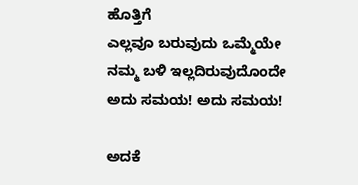ಹೊತ್ತಿಗೆ
ಎಲ್ಲವೂ ಬರುವುದು ಒಮ್ಮೆಯೇ
ನಮ್ಮ ಬಳಿ ಇಲ್ಲದಿರುವುದೊಂದೇ
ಅದು ಸಮಯ! ಅದು ಸಮಯ!

ಅದಕೆ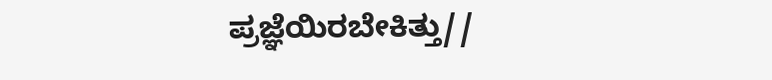ಪ್ರಜ್ಞೆಯಿರಬೇಕಿತ್ತು//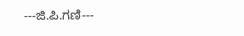---ಜಿ.ಪಿ.ಗಣಿ---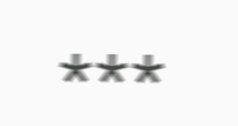***